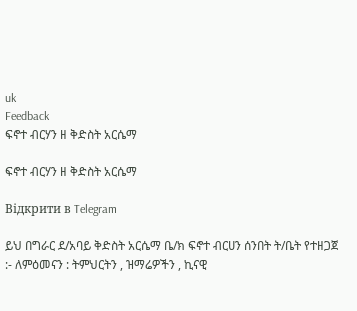uk
Feedback
ፍኖተ ብርሃን ዘ ቅድስት አርሴማ

ፍኖተ ብርሃን ዘ ቅድስት አርሴማ

Відкрити в Telegram

ይህ በግራር ደ/አባይ ቅድስት አርሴማ ቤ/ክ ፍኖተ ብርሀን ሰንበት ት/ቤት የተዘጋጀ :- ለምዕመናን : ትምህርትን , ዝማሬዎችን , ኪናዊ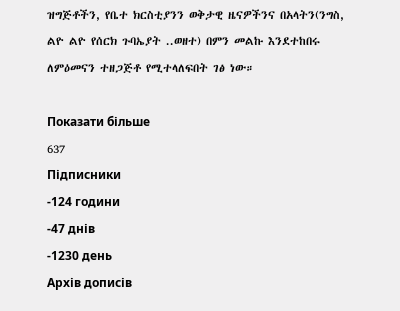ዝግጅቶችን, የቤተ ክርስቲያንን ወቅታዊ ዜናዎችንና በአላትን(ንግስ, ልዮ ልዮ የሰርክ ጉባኤያት ..ወዘተ) በምን መልኩ እንደተከበሩ ለምዕመናን ተዘጋጅቶ የሚተላለፍበት ገፅ ነው።

Показати більше
637
Підписники
-124 години
-47 днів
-1230 день
Архів дописів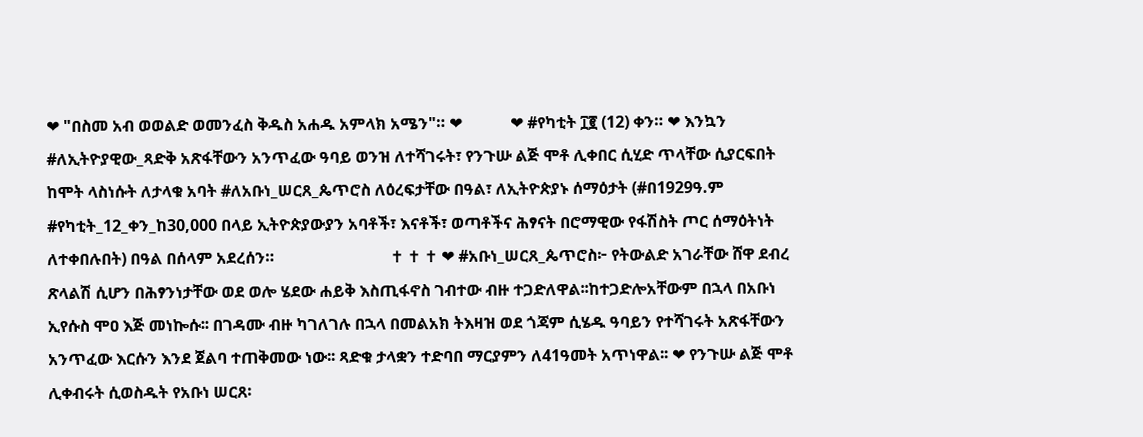❤ "በስመ አብ ወወልድ ወመንፈስ ቅዱስ አሐዱ አምላክ አሜን"። ❤            ❤ #የካቲት ፲፪ (12) ቀን። ❤ እንኳን #ለኢትዮያዊው_ጻድቅ አጽፋቸውን አንጥፈው ዓባይ ወንዝ ለተሻገሩት፣ የንጉሡ ልጅ ሞቶ ሊቀበር ሲሂድ ጥላቸው ሲያርፍበት ከሞት ላስነሱት ለታላቁ አባት #ለአቡነ_ሠርጸ_ጴጥሮስ ለዕረፍታቸው በዓል፣ ለኢትዮጵያኑ ሰማዕታት (#በ1929ዓ.ም #የካቲት_12_ቀን_ከ30,000 በላይ ኢትዮጵያውያን አባቶች፣ እናቶች፣ ወጣቶችና ሕፃናት በሮማዊው የፋሽስት ጦር ሰማዕትነት ለተቀበሉበት) በዓል በሰላም አደረሰን።                             ✝ ✝ ✝ ❤ #አቡነ_ሠርጸ_ጴጥሮስ፦ የትውልድ አገራቸው ሸዋ ደብረ ጽላልሽ ሲሆን በሕፃንነታቸው ወደ ወሎ ሄደው ሐይቅ እስጢፋኖስ ገብተው ብዙ ተጋድለዋል፡፡ከተጋድሎአቸውም በኋላ በአቡነ ኢየሱስ ሞዐ እጅ መነኰሱ፡፡ በገዳሙ ብዙ ካገለገሉ በኋላ በመልአክ ትእዛዝ ወደ ጎጃም ሲሄዱ ዓባይን የተሻገሩት አጽፋቸውን አንጥፈው እርሱን እንደ ጀልባ ተጠቅመው ነው፡፡ ጻድቁ ታላቋን ተድባበ ማርያምን ለ41ዓመት አጥነዋል፡፡ ❤ የንጉሡ ልጅ ሞቶ ሊቀብሩት ሲወስዱት የአቡነ ሠርጸ፡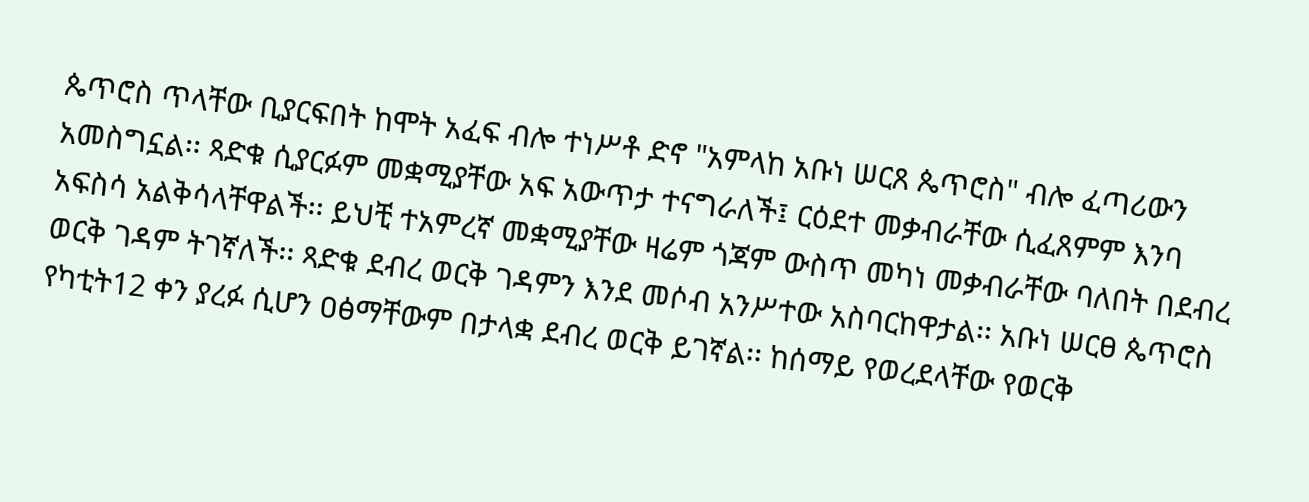ጴጥሮስ ጥላቸው ቢያርፍበት ከሞት አፈፍ ብሎ ተነሥቶ ድኖ "አምላከ አቡነ ሠርጸ ጴጥሮስ" ብሎ ፈጣሪውን አመስግኗል፡፡ ጻድቁ ሲያርፉም መቋሚያቸው አፍ አውጥታ ተናግራለች፤ ርዕደተ መቃብራቸው ሲፈጸምም እንባ አፍስሳ አልቅሳላቸዋልች፡፡ ይህቺ ተአምረኛ መቋሚያቸው ዛሬም ጎጃም ውስጥ መካነ መቃብራቸው ባለበት በደብረ ወርቅ ገዳም ትገኛለች፡፡ ጻድቁ ደብረ ወርቅ ገዳምን እንደ መሶብ አንሥተው አስባርከዋታል፡፡ አቡነ ሠርፀ ጴጥሮስ የካቲት12 ቀን ያረፉ ሲሆን ዐፅማቸውም በታላቋ ደብረ ወርቅ ይገኛል፡፡ ከሰማይ የወረደላቸው የወርቅ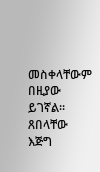መስቀላቸውም በዚያው ይገኛል፡፡ጸበላቸው እጅግ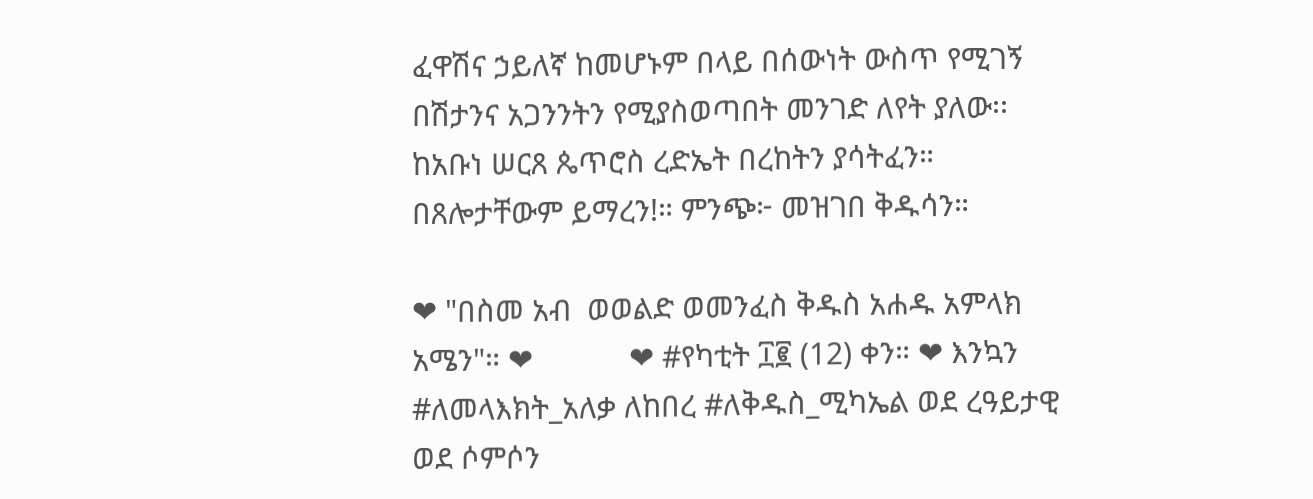ፈዋሽና ኃይለኛ ከመሆኑም በላይ በሰውነት ውስጥ የሚገኝ በሽታንና አጋንንትን የሚያስወጣበት መንገድ ለየት ያለው፡፡ ከአቡነ ሠርጸ ጴጥሮስ ረድኤት በረከትን ያሳትፈን። በጸሎታቸውም ይማረን!። ምንጭ፦ መዝገበ ቅዱሳን።

❤ "በስመ አብ  ወወልድ ወመንፈስ ቅዱስ አሐዱ አምላክ አሜን"። ❤            ❤ #የካቲት ፲፪ (12) ቀን። ❤ እንኳን #ለመላእክት_አለቃ ለከበረ #ለቅዱስ_ሚካኤል ወደ ረዓይታዊ ወደ ሶምሶን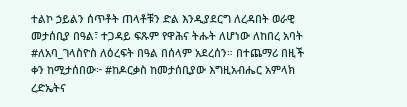ተልኮ ኃይልን ሰጥቶት ጠላቶቹን ድል እንዲያደርግ ለረዳበት ወራዊ መታሰቢያ በዓል፣ ተጋዳይ ፍጹም የዋሕና ትሑት ለሆነው ለከበረ አባት #ለአባ_ገላስዮስ ለዕረፍት በዓል በሰላም አደረሰን። በተጨማሪ በዚች ቀን ከሚታሰበው፦ #ከዶርቃስ ከመታሰቢያው እግዚአብሔር አምላክ ረድኤትና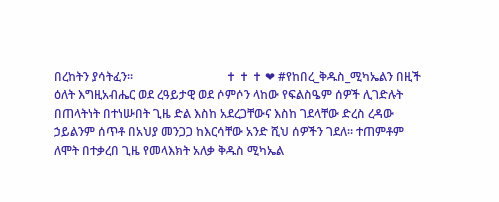በረከትን ያሳትፈን።                               ✝ ✝ ✝ ❤ #የከበረ_ቅዱስ_ሚካኤልን በዚች ዕለት እግዚአብሔር ወደ ረዓይታዊ ወደ ሶምሶን ላከው የፍልስዔም ሰዎች ሊገድሉት በጠላትነት በተነሡበት ጊዜ ድል እስከ አደረጋቸውና እስከ ገደላቸው ድረስ ረዳው ኃይልንም ሰጥቶ በአህያ መንጋጋ ከእርሳቸው አንድ ሺህ ሰዎችን ገደለ። ተጠምቶም ለሞት በተቃረበ ጊዜ የመላእክት አለቃ ቅዱስ ሚካኤል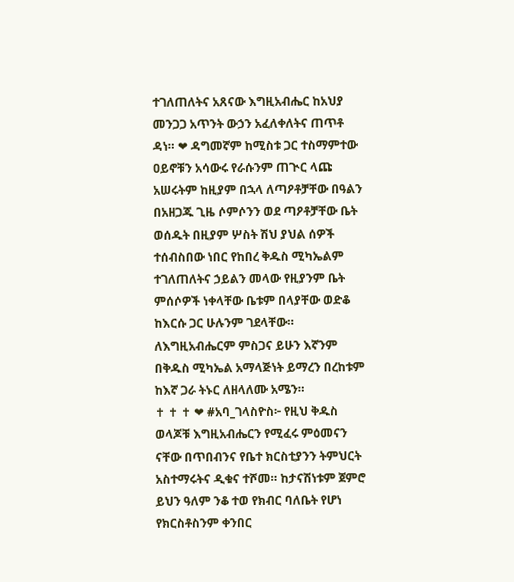ተገለጠለትና አጸናው እግዚአብሔር ከአህያ መንጋጋ አጥንት ውኃን አፈለቀለትና ጠጥቶ ዳነ። ❤ ዳግመኛም ከሚስቱ ጋር ተስማምተው ዐይኖቹን አሳውሩ የራሱንም ጠጒር ላጩ አሠሩትም ከዚያም በኋላ ለጣዖቶቻቸው በዓልን በአዘጋጁ ጊዜ ሶምሶንን ወደ ጣዖቶቻቸው ቤት ወሰዱት በዚያም ሦስት ሽህ ያህል ሰዎች ተሰብስበው ነበር የከበረ ቅዱስ ሚካኤልም ተገለጠለትና ኃይልን መላው የዚያንም ቤት ምሰሶዎች ነቀላቸው ቤቱም በላያቸው ወድቆ ከእርሱ ጋር ሁሉንም ገደላቸው። ለእግዚአብሔርም ምስጋና ይሁን እኛንም በቅዱስ ሚካኤል አማላጅነት ይማረን በረከቱም ከእኛ ጋራ ትኑር ለዘላለሙ አሜን።                                                         ✝ ✝ ✝ ❤ #አባ_ገላስዮስ፦ የዚህ ቅዱስ ወላጆቹ እግዚአብሔርን የሚፈሩ ምዕመናን ናቸው በጥበብንና የቤተ ክርስቲያንን ትምህርት አስተማሩትና ዲቁና ተሾመ። ከታናሽነቱም ጀምሮ ይህን ዓለም ንቆ ተወ የክብር ባለቤት የሆነ የክርስቶስንም ቀንበር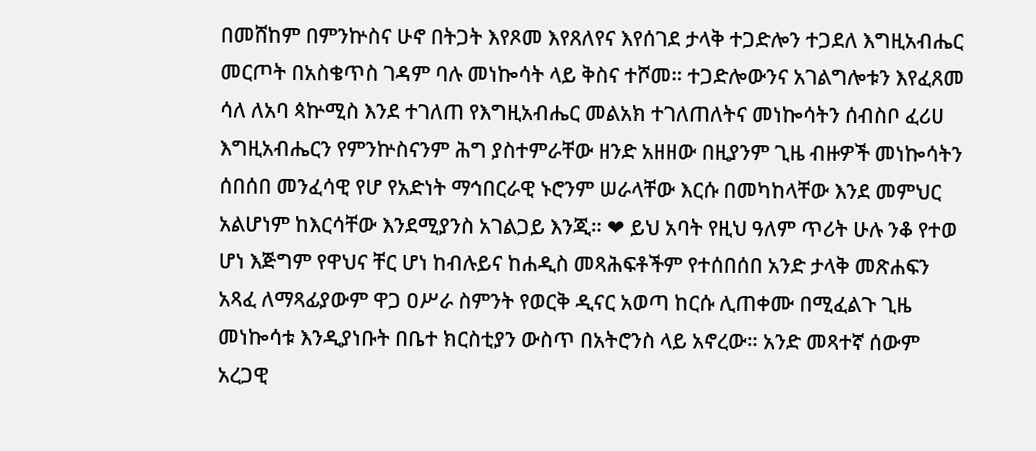በመሸከም በምንኵስና ሁኖ በትጋት እየጾመ እየጸለየና እየሰገደ ታላቅ ተጋድሎን ተጋደለ እግዚአብሔር መርጦት በአስቄጥስ ገዳም ባሉ መነኰሳት ላይ ቅስና ተሾመ። ተጋድሎውንና አገልግሎቱን እየፈጸመ ሳለ ለአባ ጳኵሚስ እንደ ተገለጠ የእግዚአብሔር መልአክ ተገለጠለትና መነኰሳትን ሰብስቦ ፈሪሀ እግዚአብሔርን የምንኵስናንም ሕግ ያስተምራቸው ዘንድ አዘዘው በዚያንም ጊዜ ብዙዎች መነኰሳትን ሰበሰበ መንፈሳዊ የሆ የአድነት ማኅበርራዊ ኑሮንም ሠራላቸው እርሱ በመካከላቸው እንደ መምህር አልሆነም ከእርሳቸው እንደሚያንስ አገልጋይ እንጂ። ❤ ይህ አባት የዚህ ዓለም ጥሪት ሁሉ ንቆ የተወ ሆነ እጅግም የዋህና ቸር ሆነ ከብሉይና ከሐዲስ መጻሕፍቶችም የተሰበሰበ አንድ ታላቅ መጽሐፍን አጻፈ ለማጻፊያውም ዋጋ ዐሥራ ስምንት የወርቅ ዲናር አወጣ ከርሱ ሊጠቀሙ በሚፈልጉ ጊዜ መነኰሳቱ እንዲያነቡት በቤተ ክርስቲያን ውስጥ በአትሮንስ ላይ አኖረው። አንድ መጻተኛ ሰውም አረጋዊ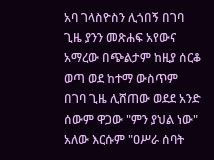አባ ገላስዮስን ሊጎበኝ በገባ ጊዜ ያንን መጽሐፍ አየውና አማረው በጭልታም ከዚያ ሰርቆ ወጣ ወደ ከተማ ውስጥም በገባ ጊዜ ሊሸጠው ወደደ አንድ ሰውም ዋጋው "ምን ያህል ነው" አለው እርሱም "ዐሥራ ሰባት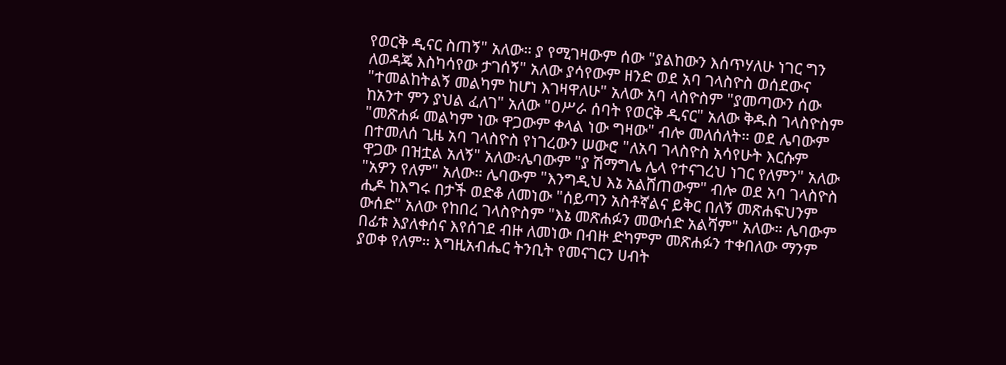የወርቅ ዲናር ስጠኝ" አለው። ያ የሚገዛውም ሰው "ያልከውን እሰጥሃለሁ ነገር ግን ለወዳጄ እስካሳየው ታገሰኝ" አለው ያሳየውም ዘንድ ወደ አባ ገላስዮስ ወሰደውና "ተመልከትልኝ መልካም ከሆነ እገዛዋለሁ" አለው አባ ላስዮስም "ያመጣውን ሰው ከአንተ ምን ያህል ፈለገ" አለው "ዐሥራ ሰባት የወርቅ ዲናር" አለው ቅዱስ ገላስዮስም "መጽሐፉ መልካም ነው ዋጋውም ቀላል ነው ግዛው" ብሎ መለሰለት። ወደ ሌባውም በተመለሰ ጊዜ አባ ገላስዮስ የነገረውን ሠውሮ "ለአባ ገላስዮስ አሳየሁት እርሱም ዋጋው በዝቷል አለኝ" አለው፡ሌባውም "ያ ሽማግሌ ሌላ የተናገረህ ነገር የለምን" አለው "አዎን የለም" አለው። ሌባውም "እንግዲህ እኔ አልሸጠውም" ብሎ ወደ አባ ገላስዮስ ሒዶ ከእግሩ በታች ወድቆ ለመነው "ሰይጣን አስቶኛልና ይቅር በለኝ መጽሐፍህንም ውሰድ" አለው የከበረ ገላስዮስም "እኔ መጽሐፉን መውሰድ አልሻም" አለው። ሌባውም በፊቱ እያለቀሰና እየሰገደ ብዙ ለመነው በብዙ ድካምም መጽሐፉን ተቀበለው ማንም ያወቀ የለም። እግዚአብሔር ትንቢት የመናገርን ሀብት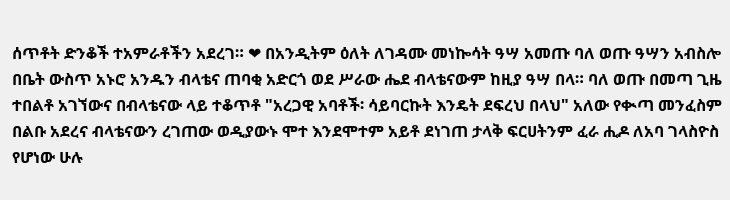ሰጥቶት ድንቆች ተአምራቶችን አደረገ። ❤ በአንዲትም ዕለት ለገዳሙ መነኰሳት ዓሣ አመጡ ባለ ወጡ ዓሣን አብስሎ በቤት ውስጥ አኑሮ አንዱን ብላቴና ጠባቂ አድርጎ ወደ ሥራው ሔደ ብላቴናውም ከዚያ ዓሣ በላ። ባለ ወጡ በመጣ ጊዜ ተበልቶ አገኘውና በብላቴናው ላይ ተቆጥቶ "አረጋዊ አባቶች፡ ሳይባርኩት እንዴት ደፍረህ በላህ" አለው የቊጣ መንፈስም በልቡ አደረና ብላቴናውን ረገጠው ወዲያውኑ ሞተ እንደሞተም አይቶ ደነገጠ ታላቅ ፍርሀትንም ፈራ ሒዶ ለአባ ገላስዮስ የሆነው ሁሉ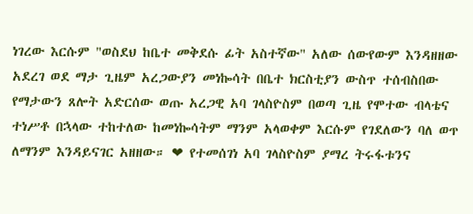ነገረው እርሱም "ወስደህ ከቤተ መቅደሱ ፊት አስተኛው" አለው ሰውየውም እንዳዘዘው አደረገ ወደ ማታ ጊዜም አረጋውያን መነኰሳት በቤተ ክርስቲያን ውስጥ ተሰብስበው የማታውን ጸሎት አድርሰው ወጡ አረጋዊ አባ ገላስዮስም በወጣ ጊዜ የሞተው ብላቴና ተነሥቶ በኋላው ተከተለው ከመነኰሳትም ማንም አላወቀም እርሱም የገደለውን ባለ ወጥ ለማንም እንዳይናገር አዘዘው። ❤ የተመሰገነ አባ ገላስዮስም ያማረ ትሩፋቱንና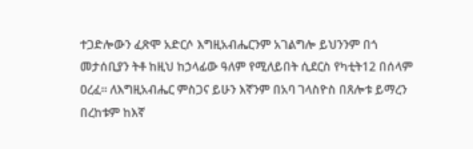ተጋድሎውን ፈጽሞ አድርሶ እግዚአብሔርንም አገልግሎ ይህንንም በጎ መታሰቢያን ትቶ ከዚህ ከኃላፊው ዓለም የሚለይበት ሲደርስ የካቲት12 በሰላም ዐረፈ። ለእግዚአብሔር ምስጋና ይሁን እኛንም በአባ ገላስዮስ በጸሎቱ ይማረን በረከቱም ከእኛ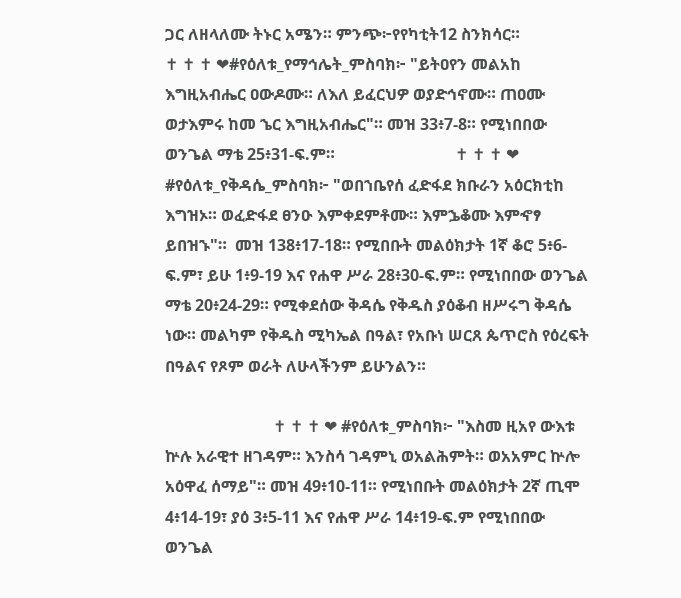ጋር ለዘላለሙ ትኑር አሜን። ምንጭ፦የየካቲት12 ስንክሳር።                             ✝ ✝ ✝ ❤#የዕለቱ_የማኅሌት_ምስባክ፦ "ይትዐየን መልአከ እግዚአብሔር ዐውዶሙ። ለእለ ይፈርህዎ ወያድኅኖሙ። ጠዐሙ ወታእምሩ ከመ ኄር እግዚአብሔር"። መዝ 33፥7-8። የሚነበበው ወንጌል ማቴ 25፥31-ፍ.ም።                              ✝ ✝ ✝ ❤ #የዕለቱ_የቅዳሴ_ምስባክ፦ "ወበኀቤየሰ ፈድፋደ ክቡራን አዕርክቲከ እግዝኦ። ወፈድፋደ ፀንዑ እምቀደምቶሙ። እምኌቆሙ እምኆፃ ይበዝኁ"።  መዝ 138፥17-18። የሚበቡት መልዕክታት 1ኛ ቆሮ 5፥6-ፍ.ም፣ ይሁ 1፥9-19 እና የሐዋ ሥራ 28፥30-ፍ.ም። የሚነበበው ወንጌል ማቴ 20፥24-29። የሚቀደሰው ቅዳሴ የቅዱስ ያዕቆብ ዘሥሩግ ቅዳሴ ነው። መልካም የቅዱስ ሚካኤል በዓል፣ የአቡነ ሠርጸ ጴጥሮስ የዕረፍት በዓልና የጾም ወራት ለሁላችንም ይሁንልን።

                           ✝ ✝ ✝ ❤ #የዕለቱ_ምስባክ፦ "እስመ ዚአየ ውእቱ ኵሉ አራዊተ ዘገዳም። እንስሳ ገዳምኒ ወአልሕምት። ወአአምር ኵሎ አዕዋፈ ሰማይ"። መዝ 49፥10-11። የሚነበቡት መልዕክታት 2ኛ ጢሞ 4፥14-19፣ ያዕ 3፥5-11 እና የሐዋ ሥራ 14፥19-ፍ.ም የሚነበበው ወንጌል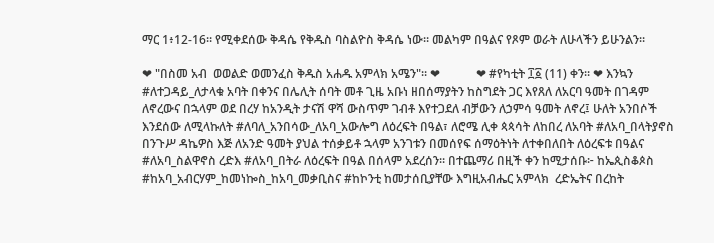ማር 1፥12-16። የሚቀደሰው ቅዳሴ የቅዱስ ባስልዮስ ቅዳሴ ነው። መልካም በዓልና የጾም ወራት ለሁላችን ይሁንልን።

❤ "በስመ አብ  ወወልድ ወመንፈስ ቅዱስ አሐዱ አምላክ አሜን"። ❤            ❤ #የካቲት ፲፩ (11) ቀን። ❤ እንኳን #ለተጋዳይ_ለታላቁ አባት በቀንና በሌሊት ሰባት መቶ ጊዜ አቡነ ዘበሰማያትን ከስግደት ጋር እየጸለ ለአርባ ዓመት በገዳም ለኖረውና በኋላም ወደ በረሃ ከአንዲት ታናሽ ዋሻ ውስጥም ገብቶ እየተጋደለ ብቻውን ለኃምሳ ዓመት ለኖረ፤ ሁለት አንበሶች እንደሰው ለሚላኩለት #ለባለ_አንበሳው_ለአባ_አውሎግ ለዕረፍት በዓል፣ ለሮሜ ሊቀ ጳጳሳት ለከበረ ለአባት #ለአባ_በላትያኖስ በንጉሥ ዳኬዎስ እጅ ለአንድ ዓመት ያህል ተሰቃይቶ ኋላም አንገቱን በመሰየፍ ሰማዕትነት ለተቀበለበት ለዕረፍቱ በዓልና #ለአባ_ስልዋኖስ ረድእ #ለአባ_በትራ ለዕረፍት በዓል በሰላም አደረሰን። በተጨማሪ በዚች ቀን ከሚታሰቡ፦ ከኤጲስቆጶስ #ከአባ_አብርሃም_ከመነኰስ_ከአባ_መቃቢስና #ከኮንቲ ከመታሰቢያቸው እግዚአብሔር አምላክ  ረድኤትና በረከት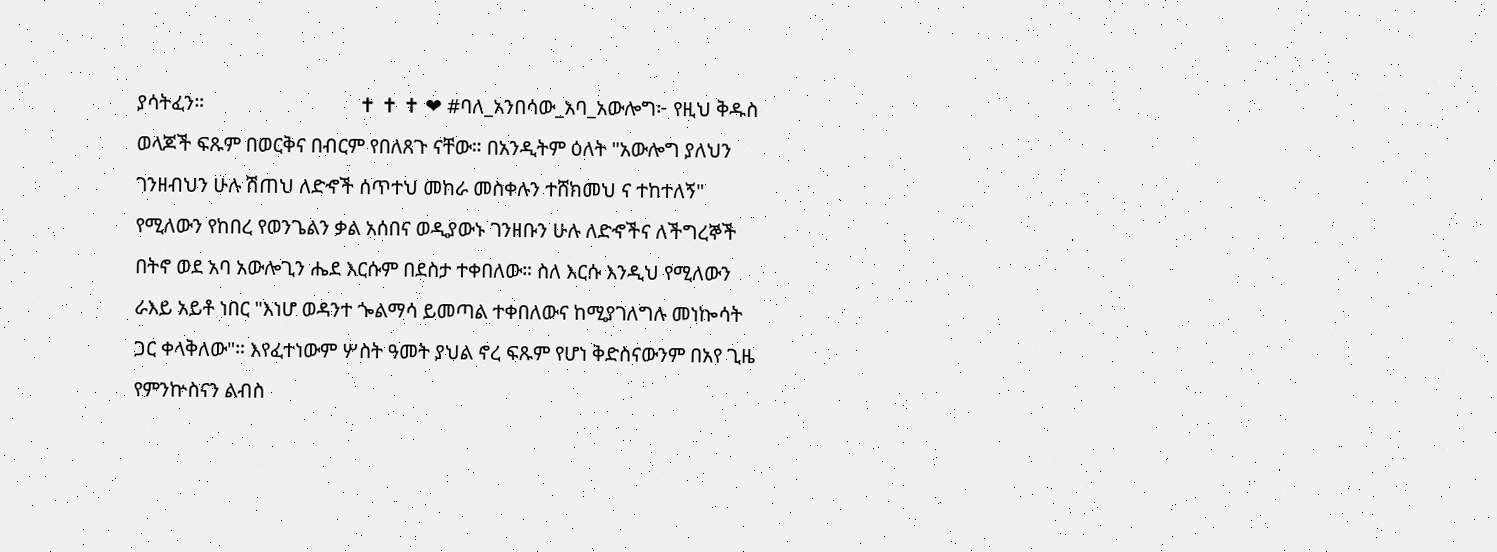ያሳትፈን።                               ✝ ✝ ✝ ❤ #ባለ_አንበሳው_አባ_አውሎግ፦ የዚህ ቅዱስ ወላጆች ፍጹም በወርቅና በብርም የበለጸጉ ናቸው። በአንዲትም ዕለት "አውሎግ ያለህን ገንዘብህን ሁሉ ሽጠህ ለድኆች ሰጥተህ መከራ መስቀሉን ተሸክመህ ና ተከተለኝ" የሚለውን የከበረ የወንጌልን ቃል አሰበና ወዲያውኑ ገንዘቡን ሁሉ ለድኆችና ለችግረኞች በትኖ ወደ አባ አውሎጊን ሔደ እርሱም በደስታ ተቀበለው። ስለ እርሱ እንዲህ የሚለውን ራእይ አይቶ ነበር "እነሆ ወዳንተ ጐልማሳ ይመጣል ተቀበለውና ከሚያገለግሉ መነኰሳት ጋር ቀላቅለው"። እየፈተነውም ሦስት ዓመት ያህል ኖረ ፍጹም የሆነ ቅድስናውንም በአየ ጊዜ የምንኵስናን ልብስ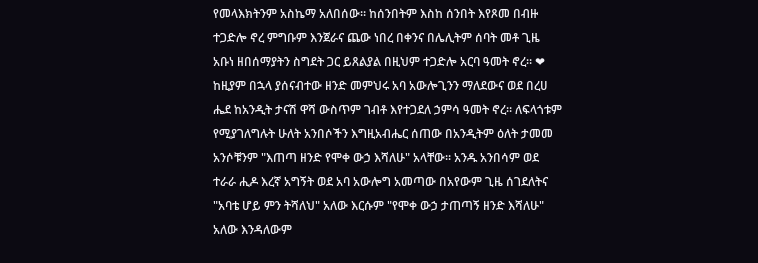የመላእክትንም አስኬማ አለበሰው። ከሰንበትም እስከ ሰንበት እየጾመ በብዙ ተጋድሎ ኖረ ምግቡም እንጀራና ጨው ነበረ በቀንና በሌሊትም ሰባት መቶ ጊዜ አቡነ ዘበሰማያትን ስግደት ጋር ይጸልያል በዚህም ተጋድሎ አርባ ዓመት ኖረ። ❤ ከዚያም በኋላ ያሰናብተው ዘንድ መምህሩ አባ አውሎጊንን ማለደውና ወደ በረሀ ሔደ ከአንዲት ታናሽ ዋሻ ውስጥም ገብቶ እየተጋደለ ኃምሳ ዓመት ኖረ። ለፍላጎቱም የሚያገለግሉት ሁለት አንበሶችን እግዚአብሔር ሰጠው በአንዲትም ዕለት ታመመ አንሶቹንም "እጠጣ ዘንድ የሞቀ ውኃ እሻለሁ" አላቸው። አንዱ አንበሳም ወደ ተራራ ሒዶ እረኛ አግኝት ወደ አባ አውሎግ አመጣው በአየውም ጊዜ ሰገደለትና "አባቴ ሆይ ምን ትሻለህ" አለው እርሱም "የሞቀ ውኃ ታጠጣኝ ዘንድ እሻለሁ" አለው እንዳለውም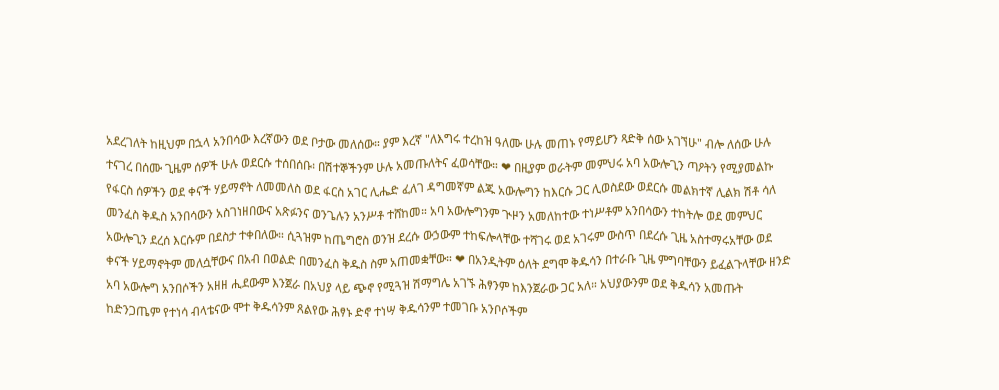አደረገለት ከዚህም በኋላ አንበሳው እረኛውን ወደ ቦታው መለሰው። ያም እረኛ "ለእግሩ ተረከዝ ዓለሙ ሁሉ መጠኑ የማይሆን ጻድቅ ሰው አገኘሁ" ብሎ ለሰው ሁሉ ተናገረ በሰሙ ጊዜም ሰዎች ሁሉ ወደርሱ ተሰበሰቡ፡ በሽተኞችንም ሁሉ አመጡለትና ፈወሳቸው። ❤ በዚያም ወራትም መምህሩ አባ አውሎጊን ጣዖትን የሚያመልኩ የፋርስ ሰዎችን ወደ ቀናች ሃይማኖት ለመመለስ ወደ ፋርስ አገር ሊሔድ ፈለገ ዳግመኛም ልጁ አውሎግን ከእርሱ ጋር ሊወስደው ወደርሱ መልክተኛ ሊልክ ሽቶ ሳለ መንፈስ ቅዱስ አንበሳውን አስገነዘበውና አጽፉንና ወንጌሉን አንሥቶ ተሸከመ። አባ አውሎግንም ጒዞን አመለከተው ተነሥቶም አንበሳውን ተከትሎ ወደ መምህር አውሎጊን ደረሰ እርሱም በደስታ ተቀበለው። ሲጓዝም ከጤግሮስ ወንዝ ደረሱ ውኃውም ተከፍሎላቸው ተሻገሩ ወደ አገሩም ውስጥ በደረሱ ጊዜ አስተማሩአቸው ወደ ቀናች ሃይማኖትም መለሷቸውና በአብ በወልድ በመንፈስ ቅዱስ ስም አጠመቋቸው። ❤ በአንዲትም ዕለት ደግሞ ቅዱሳን በተራቡ ጊዜ ምግባቸውን ይፈልጉላቸው ዘንድ አባ አውሎግ አንበሶችን አዘዘ ሒደውም እንጀራ በአህያ ላይ ጭኖ የሚጓዝ ሽማግሌ አገኙ ሕፃንም ከእንጀራው ጋር አለ። አህያውንም ወደ ቅዱሳን አመጡት ከድንጋጤም የተነሳ ብላቴናው ሞተ ቅዱሳንም ጸልየው ሕፃኑ ድኖ ተነሣ ቅዱሳንም ተመገቡ አንቦሶችም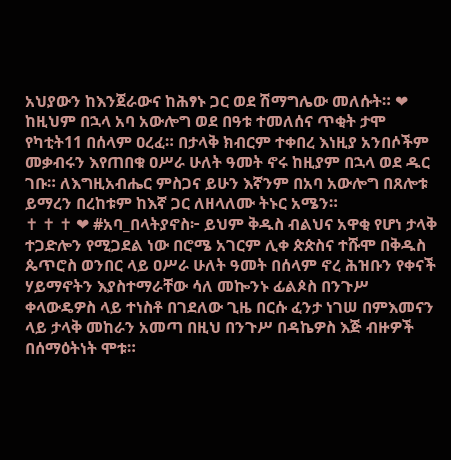አህያውን ከእንጀራውና ከሕፃኑ ጋር ወደ ሽማግሌው መለሱት። ❤ ከዚህም በኋላ አባ አውሎግ ወደ በዓቱ ተመለሰና ጥቂት ታሞ የካቲት11 በሰላም ዐረፈ። በታላቅ ክብርም ተቀበረ እነዚያ አንበሶችም መቃብሩን እየጠበቁ ዐሥራ ሁለት ዓመት ኖሩ ከዚያም በኋላ ወደ ዱር ገቡ። ለእግዚአብሔር ምስጋና ይሁን እኛንም በአባ አውሎግ በጸሎቱ ይማረን በረከቱም ከእኛ ጋር ለዘላለሙ ትኑር አሜን።                               ✝ ✝ ✝ ❤ #አባ_በላትያኖስ፦ ይህም ቅዱስ ብልህና አዋቂ የሆነ ታላቅ ተጋድሎን የሚጋደል ነው በሮሜ አገርም ሊቀ ጵጵስና ተሹሞ በቅዱስ ጴጥሮስ ወንበር ላይ ዐሥራ ሁለት ዓመት በሰላም ኖረ ሕዝቡን የቀናች ሃይማኖትን እያስተማራቸው ሳለ መኰንኑ ፊልጶስ በንጉሥ ቀላውዴዎስ ላይ ተነስቶ በገደለው ጊዜ በርሱ ፈንታ ነገሠ በምእመናን ላይ ታላቅ መከራን አመጣ በዚህ በንጉሥ በዳኬዎስ እጅ ብዙዎች በሰማዕትነት ሞቱ።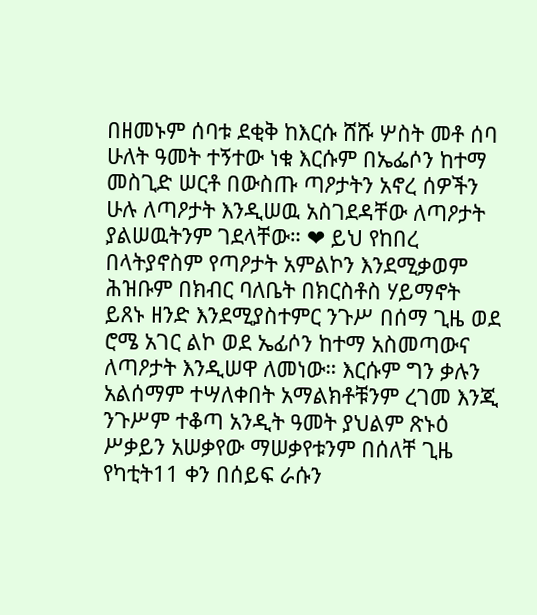በዘመኑም ሰባቱ ደቂቅ ከእርሱ ሸሹ ሦስት መቶ ሰባ ሁለት ዓመት ተኝተው ነቁ እርሱም በኤፌሶን ከተማ መስጊድ ሠርቶ በውስጡ ጣዖታትን አኖረ ሰዎችን ሁሉ ለጣዖታት እንዲሠዉ አስገደዳቸው ለጣዖታት ያልሠዉትንም ገደላቸው። ❤ ይህ የከበረ በላትያኖስም የጣዖታት አምልኮን እንደሚቃወም ሕዝቡም በክብር ባለቤት በክርስቶስ ሃይማኖት ይጸኑ ዘንድ እንደሚያስተምር ንጉሥ በሰማ ጊዜ ወደ ሮሜ አገር ልኮ ወደ ኤፊሶን ከተማ አስመጣውና ለጣዖታት እንዲሠዋ ለመነው። እርሱም ግን ቃሉን አልሰማም ተሣለቀበት አማልክቶቹንም ረገመ እንጂ ንጉሥም ተቆጣ አንዲት ዓመት ያህልም ጽኑዕ ሥቃይን አሠቃየው ማሠቃየቱንም በሰለቸ ጊዜ የካቲት11 ቀን በሰይፍ ራሱን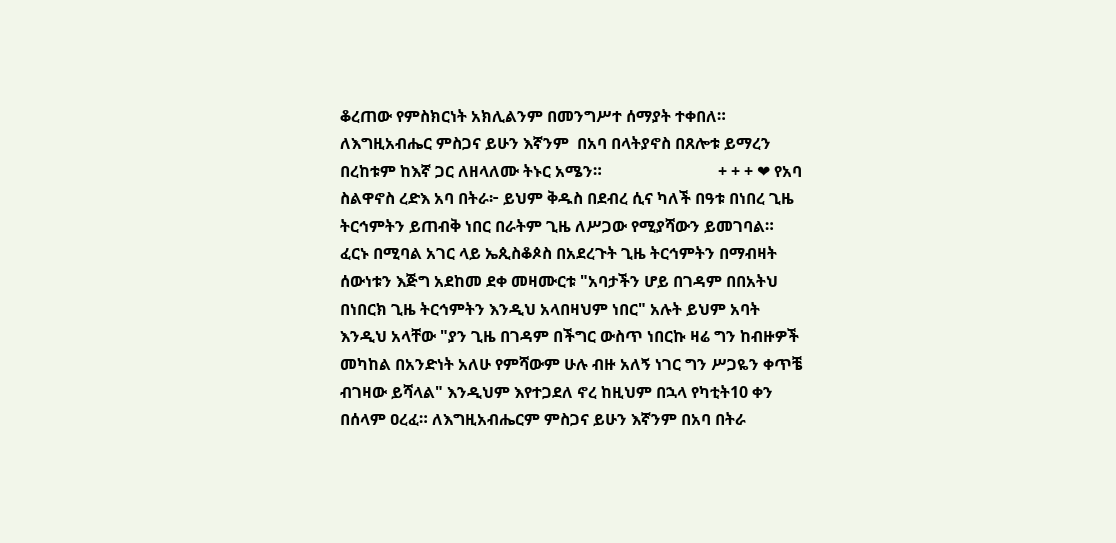ቆረጠው የምስክርነት አክሊልንም በመንግሥተ ሰማያት ተቀበለ። ለእግዚአብሔር ምስጋና ይሁን እኛንም  በአባ በላትያኖስ በጸሎቱ ይማረን በረከቱም ከእኛ ጋር ለዘላለሙ ትኑር አሜን።                             + + + ❤ የአባ ስልዋኖስ ረድእ አባ በትራ፦ ይህም ቅዱስ በደብረ ሲና ካለች በዓቱ በነበረ ጊዜ ትርኅምትን ይጠብቅ ነበር በራትም ጊዜ ለሥጋው የሚያሻውን ይመገባል። ፈርኑ በሚባል አገር ላይ ኤጲስቆጶስ በአደረጉት ጊዜ ትርኅምትን በማብዛት ሰውነቱን እጅግ አደከመ ደቀ መዛሙርቱ "አባታችን ሆይ በገዳም በበአትህ በነበርክ ጊዜ ትርኅምትን እንዲህ አላበዛህም ነበር" አሉት ይህም አባት እንዲህ አላቸው "ያን ጊዜ በገዳም በችግር ውስጥ ነበርኩ ዛሬ ግን ከብዙዎች መካከል በአንድነት አለሁ የምሻውም ሁሉ ብዙ አለኝ ነገር ግን ሥጋዬን ቀጥቼ ብገዛው ይሻላል" እንዲህም እየተጋደለ ኖረ ከዚህም በኋላ የካቲት10 ቀን በሰላም ዐረፈ። ለእግዚአብሔርም ምስጋና ይሁን እኛንም በአባ በትራ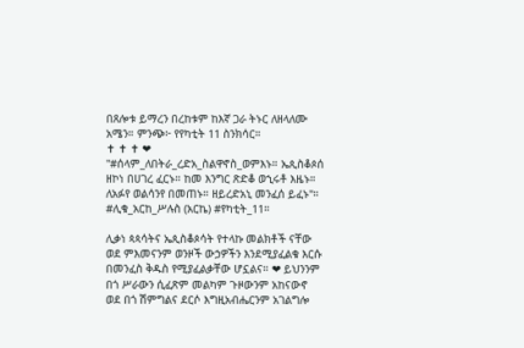በጸሎቱ ይማረን በረከቱም ከእኛ ጋራ ትኑር ለዘላለሙ አሜን። ምንጭ፦ የየካቲት 11 ስንክሳር።                            ✝ ✝ ✝ ❤ "#ሰላም_ለበትራ_ረድአ_ስልዋኖስ_ወምእኑ። ኤጲስቆጶሰ ዘኮነ በሀገረ ፈርኑ። ከመ እንግር ጽድቆ ወኂሩቶ እዜኑ። ለአፉየ ወልሳንየ በመጠኑ። ዘይረድአኒ መንፈሰ ይፈኑ"። #ሊቁ_አርከ_ሥሉስ (አርኬ) #የካቲት_11።

ሊቃነ ጳጳሳትና ኤጲስቆጶሳት የተላኩ መልክቶች ናቸው ወደ ምእመናንም ወንዞች ውኃዎችን እንደሚያፈልቁ እርሱ በመንፈስ ቅዱስ የሚያፈልቃቸው ሆኗልና። ❤ ይህንንም በጎ ሥራውን ሲፈጽም መልካም ጉዞውንም አከናውኖ ወደ በጎ ሽምግልና ደርሶ እግዚአብሔርንም አገልግሎ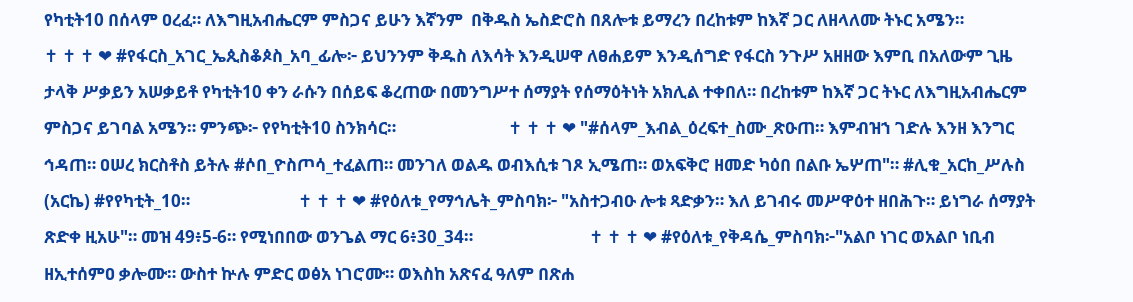የካቲት10 በሰላም ዐረፈ። ለእግዚአብሔርም ምስጋና ይሁን እኛንም  በቅዱስ ኤስድሮስ በጸሎቱ ይማረን በረከቱም ከእኛ ጋር ለዘላለሙ ትኑር አሜን።                               ✝ ✝ ✝ ❤ #የፋርስ_አገር_ኤጲስቆጶስ_አባ_ፊሎ፦ ይህንንም ቅዱስ ለእሳት እንዲሠዋ ለፀሐይም እንዲሰግድ የፋርስ ንጉሥ አዘዘው እምቢ በአለውም ጊዜ ታላቅ ሥቃይን አሠቃይቶ የካቲት10 ቀን ራሱን በሰይፍ ቆረጠው በመንግሥተ ሰማያት የሰማዕትነት አክሊል ተቀበለ። በረከቱም ከእኛ ጋር ትኑር ለእግዚአብሔርም ምስጋና ይገባል አሜን። ምንጭ፦ የየካቲት10 ስንክሳር።                            ✝ ✝ ✝ ❤ "#ሰላም_እብል_ዕረፍተ_ስሙ_ጽዑጠ። እምብዝኀ ገድሉ እንዘ እንግር ኅዳጠ። ዐሠረ ክርስቶስ ይትሉ #ሶበ_ዮስጦሳ_ተፈልጠ። መንገለ ወልዱ ወብእሲቱ ገጾ ኢሜጠ። ወአፍቅሮ ዘመድ ካዕበ በልቡ ኤሦጠ"። #ሊቁ_አርከ_ሥሉስ (አርኬ) #የየካቲት_10።                           ✝ ✝ ✝ ❤ #የዕለቱ_የማኅሌት_ምስባክ፦ "አስተጋብዑ ሎቱ ጻድቃን። እለ ይገብሩ መሥዋዕተ ዘበሕጉ። ይነግራ ሰማያት ጽድቀ ዚአሁ"። መዝ 49፥5-6። የሚነበበው ወንጌል ማር 6፥30_34።                             ✝ ✝ ✝ ❤ #የዕለቱ_የቅዳሴ_ምስባክ፦"አልቦ ነገር ወአልቦ ነቢብ ዘኢተሰምዐ ቃሎሙ። ውስተ ኵሉ ምድር ወፅአ ነገሮሙ። ወእስከ አጽናፈ ዓለም በጽሐ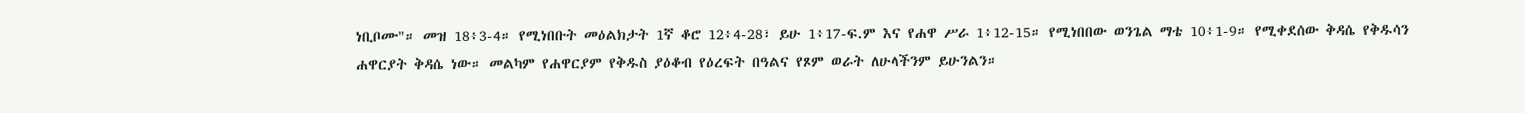ነቢቦሙ"። መዝ 18፥3-4። የሚነበቡት መዕልክታት 1ኛ ቆሮ 12፥4-28፣ ይሁ 1፥17-ፍ.ም እና የሐዋ ሥራ 1፥12-15። የሚነበበው ወንጌል ማቴ 10፥1-9። የሚቀደሰው ቅዳሴ የቅዱሳን ሐዋርያት ቅዳሴ ነው። መልካም የሐዋርያም የቅዱስ ያዕቆብ የዕረፍት በዓልና የጾም ወራት ለሁላችንም ይሁንልን።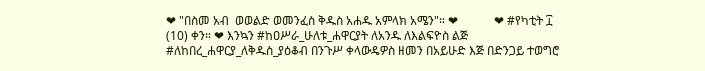❤ "በስመ አብ  ወወልድ ወመንፈስ ቅዱስ አሐዱ አምላክ አሜን"። ❤            ❤ #የካቲት ፲ (10) ቀን። ❤ እንኳን #ከዐሥራ_ሁለቱ_ሐዋርያት ለአንዱ ለእልፍዮስ ልጅ #ለከበረ_ሐዋርያ_ለቅዱስ_ያዕቆብ በንጉሥ ቀላውዴዎስ ዘመን በአይሁድ እጅ በድንጋይ ተወግሮ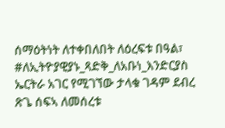ሰማዕትነት ለተቀበለበት ለዕረፍቱ በዓል፣ #ለኢትዮያዊያኑ_ጻድቅ_ለአቡነ_እንድርያስ ኤርትራ አገር የሚገኘው ታላቁ ገዳም ደብረ ጽጌ ሰፍኣ ለመሰረቱ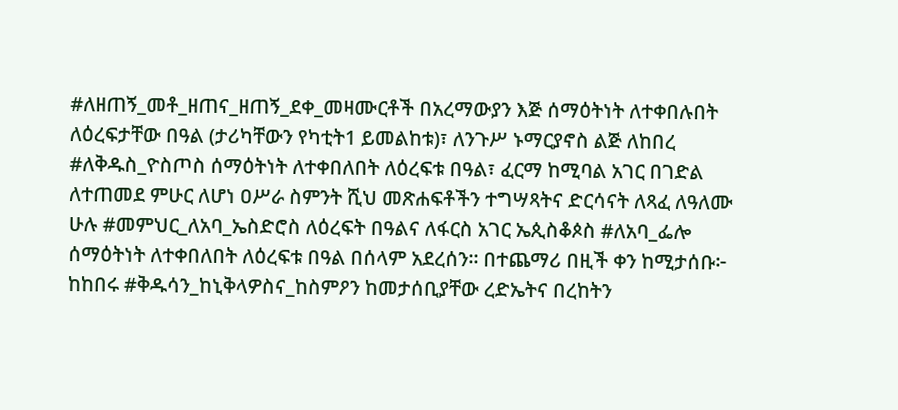#ለዘጠኝ_መቶ_ዘጠና_ዘጠኝ_ደቀ_መዛሙርቶች በአረማውያን እጅ ሰማዕትነት ለተቀበሉበት ለዕረፍታቸው በዓል (ታሪካቸውን የካቲት1 ይመልከቱ)፣ ለንጉሥ ኑማርያኖስ ልጅ ለከበረ #ለቅዱስ_ዮስጦስ ሰማዕትነት ለተቀበለበት ለዕረፍቱ በዓል፣ ፈርማ ከሚባል አገር በገድል ለተጠመደ ምሁር ለሆነ ዐሥራ ስምንት ሺህ መጽሐፍቶችን ተግሣጻትና ድርሳናት ለጻፈ ለዓለሙ ሁሉ #መምህር_ለአባ_ኤስድሮስ ለዕረፍት በዓልና ለፋርስ አገር ኤጲስቆጶስ #ለአባ_ፌሎ ሰማዕትነት ለተቀበለበት ለዕረፍቱ በዓል በሰላም አደረሰን። በተጨማሪ በዚች ቀን ከሚታሰቡ፦ ከከበሩ #ቅዱሳን_ከኒቅላዎስና_ከስምዖን ከመታሰቢያቸው ረድኤትና በረከትን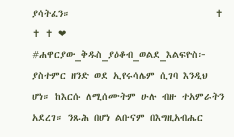ያሳትፈን።                             ✝ ✝ ✝ ❤ #ሐዋርያው_ቅዱስ_ያዕቆብ_ወልደ_እልፍዮስ፦ ያስተምር ዘንድ ወደ ኢየሩሳሌም ሲገባ እንዲህ ሆነ። ከእርሱ ለሚሰሙትም ሁሉ ብዙ ተአምራትን አደረገ። ንጹሕ በሆነ ልቡናም በእግዚአብሔር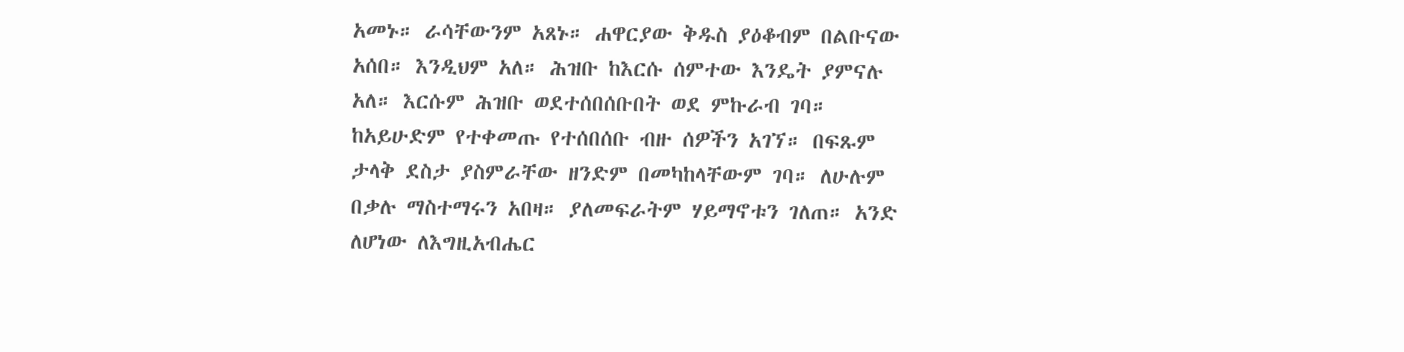አመኑ። ራሳቸውንም አጸኑ። ሐዋርያው ቅዱስ ያዕቆብም በልቡናው አሰበ። እንዲህም አለ። ሕዝቡ ከእርሱ ሰምተው እንዴት ያምናሉ አለ። እርሱም ሕዝቡ ወደተሰበሰቡበት ወደ ምኩራብ ገባ። ከአይሁድም የተቀመጡ የተሰበሰቡ ብዙ ሰዎችን አገኘ። በፍጹም ታላቅ ደስታ ያስምራቸው ዘንድም በመካከላቸውም ገባ። ለሁሉም በቃሉ ማስተማሩን አበዛ። ያለመፍራትም ሃይማኖቱን ገለጠ። አንድ ለሆነው ለእግዚአብሔር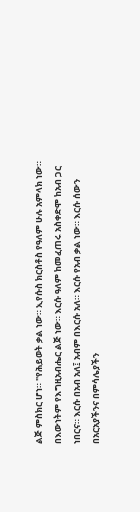ልጅ ምስክር ሆነ። "የሕይወት ቃል ነው። ኢየሱስ ክርስቶስ የዓለም ሁሉ አምላክ ነው። በእውነትም የእግዚአብሔር ልጅ ነው። እርሱ ዓለም ከመፈጠሩ አስቀድሞ ከአብ ጋር ነበርና። እርሱ በአብ አለ፤ አብም በእርሱ አለ። እርሱ የአብ ቃል ነው። እርሱ ሰውን በአርአያችንና በምሳሌያችን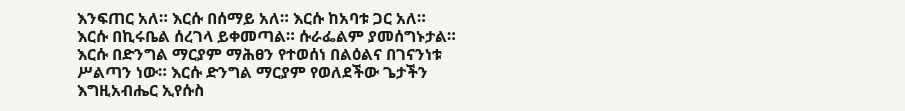እንፍጠር አለ። እርሱ በሰማይ አለ። እርሱ ከአባቱ ጋር አለ። እርሱ በኪሩቤል ሰረገላ ይቀመጣል። ሱራፌልም ያመሰግኑታል። እርሱ በድንግል ማርያም ማሕፀን የተወሰነ በልዕልና በገናንነቱ ሥልጣን ነው። እርሱ ድንግል ማርያም የወለደችው ጌታችን እግዚአብሔር ኢየሱስ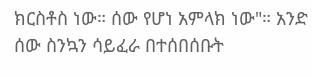ክርስቶስ ነው። ሰው የሆነ አምላክ ነው"። አንድ ሰው ስንኳን ሳይፈራ በተሰበሰቡት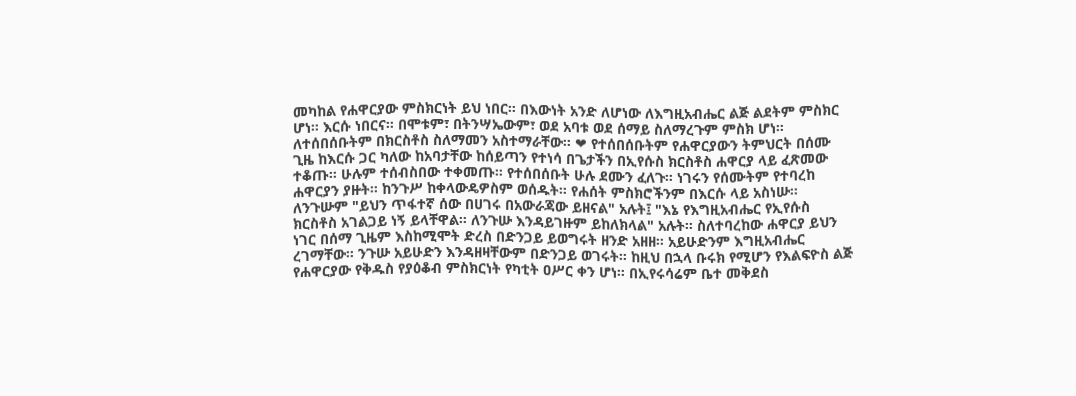መካከል የሐዋርያው ምስክርነት ይህ ነበር። በእውነት አንድ ለሆነው ለእግዚአብሔር ልጅ ልደትም ምስክር ሆነ። እርሱ ነበርና። በሞቱም፣ በትንሣኤውም፣ ወደ አባቱ ወደ ሰማይ ስለማረጉም ምስክ ሆነ። ለተሰበሰቡትም በክርስቶስ ስለማመን አስተማራቸው። ❤ የተሰበሰቡትም የሐዋርያውን ትምህርት በሰሙ ጊዜ ከእርሱ ጋር ካለው ከአባታቸው ከሰይጣን የተነሳ በጌታችን በኢየሱስ ክርስቶስ ሐዋርያ ላይ ፈጽመው ተቆጡ። ሁሉም ተሰብስበው ተቀመጡ። የተሰበሰቡት ሁሉ ደሙን ፈለጉ። ነገሩን የሰሙትም የተባረከ ሐዋርያን ያዙት። ከንጉሥ ከቀላውዴዎስም ወሰዱት። የሐሰት ምስክሮችንም በእርሱ ላይ አስነሡ። ለንጉሡም "ይህን ጥፋተኛ ሰው በሀገሩ በአውራጃው ይዘናል" አሉት፤ "እኔ የእግዚአብሔር የኢየሱስ ክርስቶስ አገልጋይ ነኝ ይላቸዋል። ለንጉሡ እንዳይገዙም ይከለክላል" አሉት። ስለተባረከው ሐዋርያ ይህን ነገር በሰማ ጊዜም እስከሚሞት ድረስ በድንጋይ ይወግሩት ዘንድ አዘዘ። አይሁድንም እግዚአብሔር ረገማቸው። ንጉሡ አይሁድን እንዳዘዛቸውም በድንጋይ ወገሩት። ከዚህ በኋላ ቡሩክ የሚሆን የእልፍዮስ ልጅ የሐዋርያው የቅዱስ የያዕቆብ ምስክርነት የካቲት ዐሥር ቀን ሆነ። በኢየሩሳሬም ቤተ መቅደስ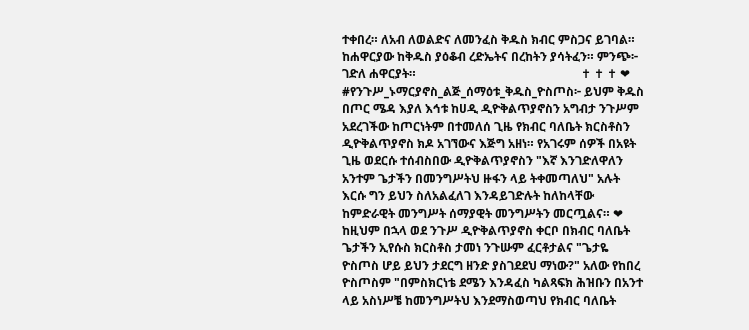ተቀበረ። ለአብ ለወልድና ለመንፈስ ቅዱስ ክብር ምስጋና ይገባል። ከሐዋርያው ከቅዱስ ያዕቆብ ረድኤትና በረከትን ያሳትፈን። ምንጭ፦ ገድለ ሐዋርያት።                                                       ✝ ✝ ✝ ❤ #የንጉሥ_ኑማርያኖስ_ልጅ_ሰማዕቱ_ቅዱስ_ዮስጦስ፦ ይህም ቅዱስ በጦር ሜዳ እያለ እኅቱ ከሀዲ ዲዮቅልጥያኖስን አግብታ ንጉሥም አደረገችው ከጦርነትም በተመለሰ ጊዜ የክብር ባለቤት ክርስቶስን ዲዮቅልጥያኖስ ክዶ አገኘውና እጅግ አዘነ። የአገሩም ሰዎች በአዩት ጊዜ ወደርሱ ተሰብስበው ዲዮቅልጥያኖስን "እኛ እንገድለዋለን አንተም ጌታችን በመንግሥትህ ዙፋን ላይ ትቀመጣለህ" አሉት እርሱ ግን ይህን ስለአልፈለገ እንዳይገድሉት ከለከላቸው ከምድራዊት መንግሥት ሰማያዊት መንግሥትን መርጧልና። ❤ ከዚህም በኋላ ወደ ንጉሥ ዲዮቅልጥያኖስ ቀርቦ በክብር ባለቤት ጌታችን ኢየሱስ ክርስቶስ ታመነ ንጉሡም ፈርቶታልና "ጌታዬ ዮስጦስ ሆይ ይህን ታደርግ ዘንድ ያስገደደህ ማነው?" አለው የከበረ ዮስጦስም "በምስክርነቴ ደሜን እንዳፈስ ካልጻፍክ ሕዝቡን በአንተ ላይ አስነሥቼ ከመንግሥትህ እንደማስወጣህ የክብር ባለቤት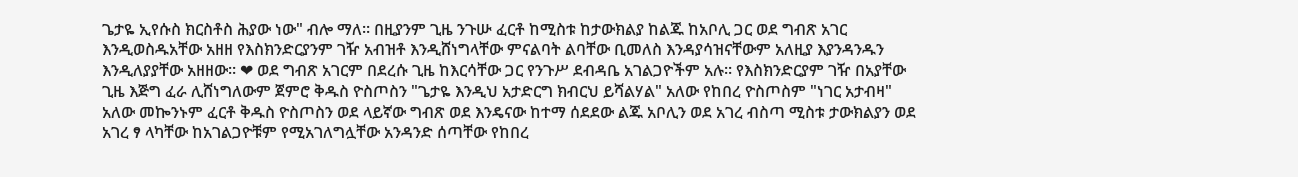ጌታዬ ኢየሱስ ክርስቶስ ሕያው ነው" ብሎ ማለ። በዚያንም ጊዜ ንጉሡ ፈርቶ ከሚስቱ ከታውክልያ ከልጁ ከአቦሊ ጋር ወደ ግብጽ አገር እንዲወስዱአቸው አዘዘ የእስክንድርያንም ገዥ አብዝቶ እንዲሸነግላቸው ምናልባት ልባቸው ቢመለስ እንዳያሳዝናቸውም አለዚያ እያንዳንዱን እንዲለያያቸው አዘዘው። ❤ ወደ ግብጽ አገርም በደረሱ ጊዜ ከእርሳቸው ጋር የንጉሥ ደብዳቤ አገልጋዮችም አሉ። የእስክንድርያም ገዥ በአያቸው ጊዜ እጅግ ፈራ ሊሸነግለውም ጀምሮ ቅዱስ ዮስጦስን "ጌታዬ እንዲህ አታድርግ ክብርህ ይሻልሃል" አለው የከበረ ዮስጦስም "ነገር አታብዛ" አለው መኰንኑም ፈርቶ ቅዱስ ዮስጦስን ወደ ላይኛው ግብጽ ወደ እንዴናው ከተማ ሰደደው ልጁ አቦሊን ወደ አገረ ብስጣ ሚስቱ ታውክልያን ወደ አገረ ፃ ላካቸው ከአገልጋዮቹም የሚአገለግሏቸው አንዳንድ ሰጣቸው የከበረ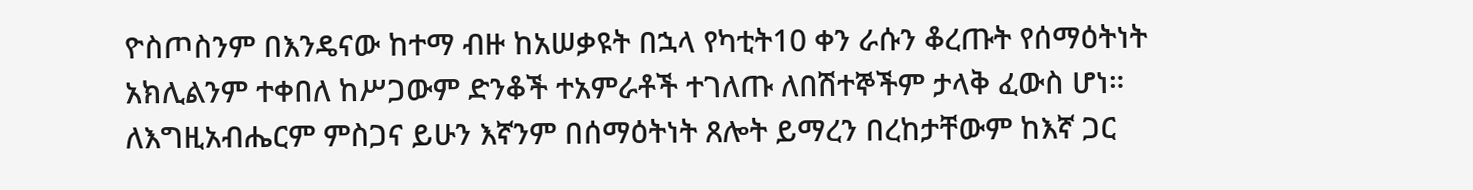ዮስጦስንም በእንዴናው ከተማ ብዙ ከአሠቃዩት በኋላ የካቲት10 ቀን ራሱን ቆረጡት የሰማዕትነት አክሊልንም ተቀበለ ከሥጋውም ድንቆች ተአምራቶች ተገለጡ ለበሽተኞችም ታላቅ ፈውስ ሆነ። ለእግዚአብሔርም ምስጋና ይሁን እኛንም በሰማዕትነት ጸሎት ይማረን በረከታቸውም ከእኛ ጋር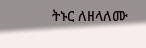ትኑር ለዘላለሙ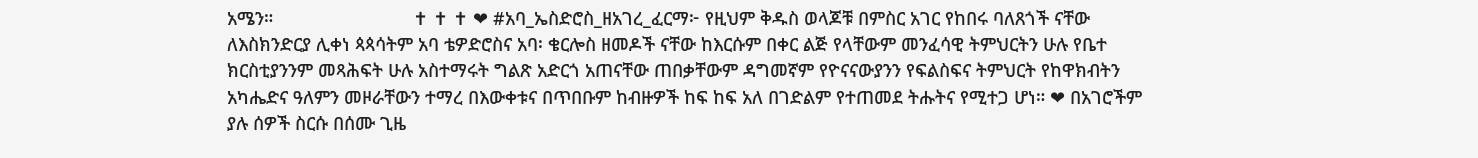አሜን።                            ✝ ✝ ✝ ❤ #አባ_ኤስድሮስ_ዘአገረ_ፈርማ፦ የዚህም ቅዱስ ወላጆቹ በምስር አገር የከበሩ ባለጸጎች ናቸው ለእስክንድርያ ሊቀነ ጳጳሳትም አባ ቴዎድሮስና አባ፡ ቄርሎስ ዘመዶች ናቸው ከእርሱም በቀር ልጅ የላቸውም መንፈሳዊ ትምህርትን ሁሉ የቤተ ክርስቲያንንም መጻሕፍት ሁሉ አስተማሩት ግልጽ አድርጎ አጠናቸው ጠበቃቸውም ዳግመኛም የዮናናውያንን የፍልስፍና ትምህርት የከዋክብትን አካሔድና ዓለምን መዞራቸውን ተማረ በእውቀቱና በጥበቡም ከብዙዎች ከፍ ከፍ አለ በገድልም የተጠመደ ትሑትና የሚተጋ ሆነ። ❤ በአገሮችም ያሉ ሰዎች ስርሱ በሰሙ ጊዜ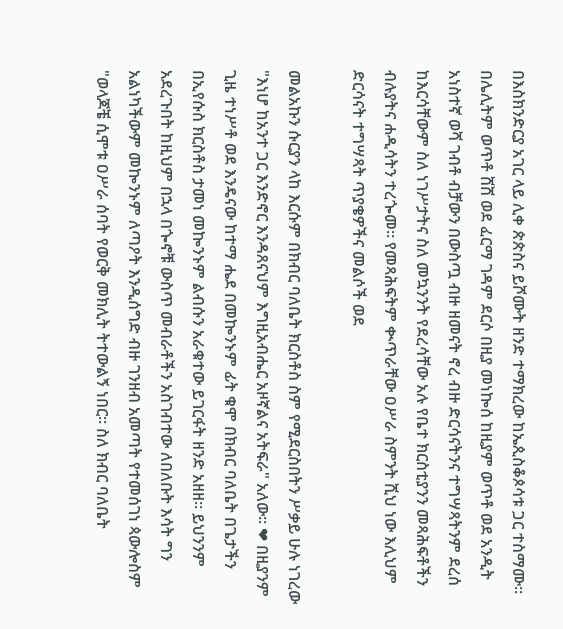በእስክንድርያ አገር ላይ ሊቀ ጵጵስና ይሾሙት ዘንድ ተማክረው ከኤጲስቆጶሳቱ ጋር ተስማሙ። በሌሊትም ወጥቶ ሸሸ ወደ ፈርማ ገዳም ደርሶ በዚያ መነኰሰ ከዚያም ወጥቶ ወደ አንዲት አነስተኛ ወሻ ገብቶ ብቻውን በውስጧ ብዙ ዘመናት ኖረ ብዙ ድርሳናትንና ተግሣጻትንም ደረሰ ከእርሳቸውም ስለ ነገሥታትና ስለ መኳንንት የደረሳቸው አሉ የቤተ ክርስቲያንን መጻሕፍቶችን ብሉያትና ሐዲሳትን ተረጐመ። የመጻሕፍትም ቊጥራቸው ዐሥራ ስምንት ሺህ ነው እሊህም ድርሳናት ተግሣጻት ጥያቄዎችና መልሶች ወደ

መልአኩን ሱርያን ላከ እርሱም በክብር ባለቤት ክርስቶስ ስም የሚደርስበትን ሥቃይ ሁሉ ነገረው "እነሆ ከአንተ ጋር እንድኖር እንዳጸናህም እግዚአብሔር አዞኛልና አትፍራ" አለው። ❤ በዚያንም ጊዜ ተነሥቶ ወደ እንዴናው ከተማ ሔደ በመኰንኑም ፊት ቁሞ በክብር ባለቤት በጌታችን በኢየሱስ ክርስቶስ ታመነ መኰንኑም ልብሱን አራቁተው ይገርፋት ዘንድ አዘዘ። ይህንንም አደረጉበት ከዚህም በኋላ በጐኖቹ ውስጥ መብራቶችን አስገብተው ለበለቡት እሳት ግን አልነካችውም መኰንኑም ለጣዖት እንዲሰግድ ብዙ ገንዘብ አመጣት የተመሰገነ ጳውሎስም "ወላጆቼ ሲሞቱ ዐሥራ ሰባት የወርቅ መክሊት ትተውልኝ ነበር። ስለ ክብር ባለቤት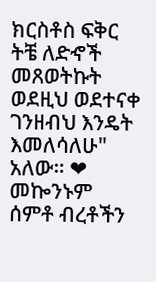ክርስቶስ ፍቅር ትቼ ለድኆች መጸወትኩት ወደዚህ ወደተናቀ ገንዘብህ እንዴት እመለሳለሁ" አለው። ❤ መኰንኑም ሰምቶ ብረቶችን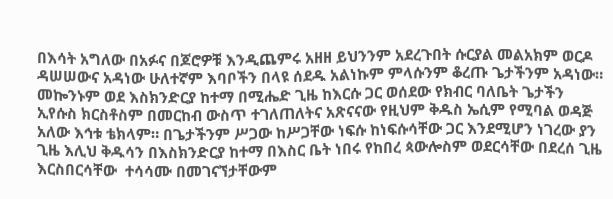በእሳት አግለው በአፉና በጆሮዎቹ እንዲጨምሩ አዘዘ ይህንንም አደረጉበት ሱርያል መልአክም ወርዶ ዳሠሠውና አዳነው ሁለተኛም እባቦችን በላዩ ሰደዱ አልነኩም ምላሱንም ቆረጡ ጌታችንም አዳነው። መኰንኑም ወደ እስክንድርያ ከተማ በሚሔድ ጊዜ ከእርሱ ጋር ወሰደው የክብር ባለቤት ጌታችን ኢየሱስ ክርስቶስም በመርከብ ውስጥ ተገለጠለትና አጽናናው የዚህም ቅዱስ ኤሲም የሚባል ወዳጅ አለው እኅቱ ቴክላም። በጌታችንም ሥጋው ከሥጋቸው ነፍሱ ከነፍሱሳቸው ጋር እንደሚሆን ነገረው ያን ጊዜ እሊህ ቅዱሳን በእስክንድርያ ከተማ በእስር ቤት ነበሩ የከበረ ጳውሎስም ወደርሳቸው በደረሰ ጊዜ እርስበርሳቸው  ተሳሳሙ በመገናኘታቸውም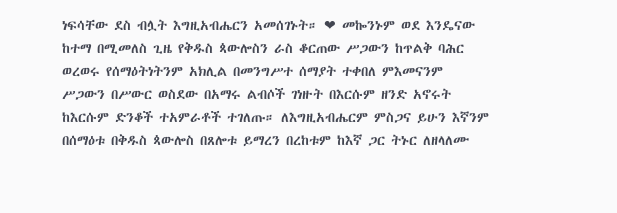ነፍሳቸው ደስ ብሏት እግዚአብሔርን አመሰገኑት። ❤ መኰንኑም ወደ እንዴናው ከተማ በሚመለስ ጊዜ የቅዱስ ጳውሎስን ራስ ቆርጠው ሥጋውን ከጥልቅ ባሕር ወረወሩ የሰማዕትነትንም አክሊል በመንግሥተ ሰማያት ተቀበለ ምእመናንም ሥጋውን በሥውር ወስደው በአማሩ ልብሶች ገነዙት በእርሱም ዘንድ አኖሩት ከእርሱም ድንቆች ተአምራቶች ተገለጡ። ለእግዚአብሔርም ምስጋና ይሁን እኛንም በሰማዕቱ በቅዱስ ጳውሎስ በጸሎቱ ይማረን በረከቱም ከእኛ ጋር ትኑር ለዘላለሙ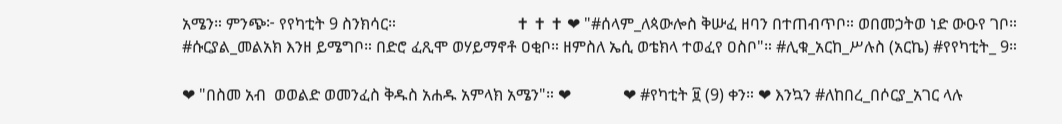አሜን። ምንጭ፦ የየካቲት 9 ስንክሳር።                              ✝ ✝ ✝ ❤ "#ሰላም_ለጳውሎስ ቅሡፈ ዘባን በተጠብጥቦ። ወበመኃትወ ነድ ውዑየ ገቦ። #ሱርያል_መልአክ እንዘ ይሜግቦ። በድሮ ፈጺሞ ወሃይማኖቶ ዐቂቦ። ዘምስለ ኤሲ ወቴክላ ተወፈየ ዐስቦ"። #ሊቁ_አርከ_ሥሉስ (አርኬ) #የየካቲት_ 9።

❤ "በስመ አብ  ወወልድ ወመንፈስ ቅዱስ አሐዱ አምላክ አሜን"። ❤             ❤ #የካቲት ፱ (9) ቀን። ❤ እንኳን #ለከበረ_በሶርያ_አገር ላሉ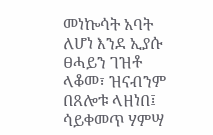መነኰሳት አባት ለሆነ እንደ ኢያሱ ፀሓይን ገዝቶ ላቆመ፣ ዝናብንም በጸሎቱ ላዘነበ፤ ሳይቀመጥ ሃምሣ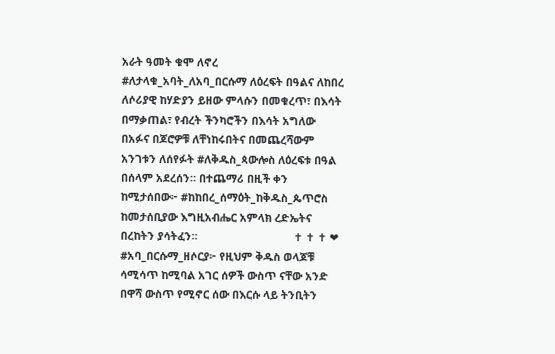አራት ዓመት ቁሞ ለኖረ #ለታላቁ_አባት_ለአባ_በርሱማ ለዕረፍት በዓልና ለከበረ ለሶሪያዊ ከሃድያን ይዘው ምላሱን በመቁረጥ፣ በእሳት በማቃጠል፣ የብረት ችንካሮችን በእሳት አግለው በአፉና በጆሮዎቹ ለቸነከሩበትና በመጨረሻውም አንገቱን ለሰየፉት #ለቅዱስ_ጳውሎስ ለዕረፍቱ በዓል በሰላም አደረሰን። በተጨማሪ በዚች ቀን ከሚታሰበው፦ #ከከበረ_ሰማዕት_ከቅዱስ_ጴጥሮስ ከመታሰቢያው እግዚአብሔር አምላክ ረድኤትና በረከትን ያሳትፈን።                                ✝ ✝ ✝ ❤ #አባ_በርሱማ_ዘሶርያ፦ የዚህም ቅዱስ ወላጆቹ ሳሚሳጥ ከሚባል አገር ሰዎች ውስጥ ናቸው አንድ በዋሻ ውስጥ የሚኖር ሰው በእርሱ ላይ ትንቢትን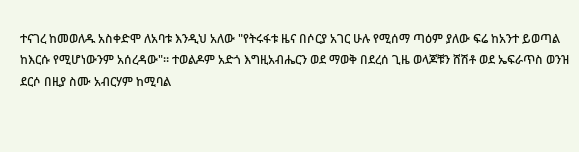ተናገረ ከመወለዱ አስቀድሞ ለአባቱ እንዲህ አለው "የትሩፋቱ ዜና በሶርያ አገር ሁሉ የሚሰማ ጣዕም ያለው ፍሬ ከአንተ ይወጣል ከእርሱ የሚሆነውንም አሰረዳው"። ተወልዶም አድጎ እግዚአብሔርን ወደ ማወቅ በደረሰ ጊዜ ወላጆቹን ሸሽቶ ወደ ኤፍራጥስ ወንዝ ደርሶ በዚያ ስሙ አብርሃም ከሚባል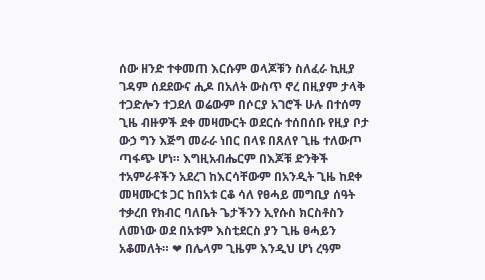ሰው ዘንድ ተቀመጠ እርሱም ወላጆቹን ስለፈራ ኪዚያ ገዳም ሰደደውና ሒዶ በአለት ውስጥ ኖረ በዚያም ታላቅ ተጋድሎን ተጋደለ ወሬውም በሶርያ አገሮች ሁሉ በተሰማ ጊዜ ብዙዎች ደቀ መዛሙርት ወደርሱ ተሰበሰቡ የዚያ ቦታ ውኃ ግን እጅግ መራራ ነበር በላዩ በጸለየ ጊዜ ተለውጦ ጣፋጭ ሆነ። እግዚአብሔርም በእጆቹ ድንቅች ተአምራቶችን አደረገ ከእርሳቸውም በአንዲት ጊዜ ከደቀ መዛሙርቱ ጋር ከበአቱ ርቆ ሳለ የፀሓይ መግቢያ ሰዓት ተቃረበ የክብር ባለቤት ጌታችንን ኢየሱስ ክርስቶስን ለመነው ወደ በአቱም እስቲደርስ ያን ጊዜ ፀሓይን አቆመለት። ❤ በሌላም ጊዜም እንዲህ ሆነ ረዓም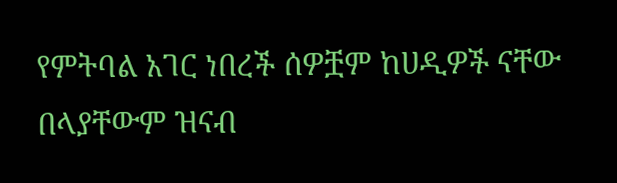የምትባል አገር ነበረች ሰዎቿም ከሀዲዎች ናቸው በላያቸውም ዝናብ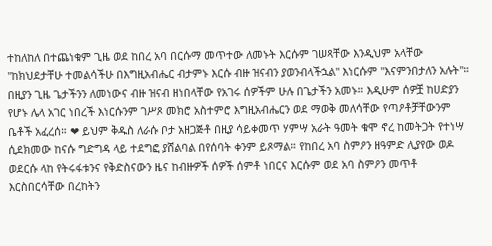ተከለከለ በተጨነቁም ጊዜ ወደ ከበረ አባ በርሱማ መጥተው ለመኑት እርሱም ገሠጻቸው እንዲህም አላቸው "ከክህደታቸሁ ተመልሳችሁ በእግዚአብሔር ብታምኑ እርሱ ብዙ ዝናብን ያወንብላችኋል" እነርሱም "እናምንበታለን አሉት"። በዚያን ጊዜ ጌታችንን ለመነውና ብዙ ዝናብ ዘነበላቸው የአገሩ ሰዎችም ሁሉ በጌታችን አመኑ። እዲሁም ሰዎቿ ከሀድያን የሆኑ ሌላ አገር ነበረች እነርሱንም ገሥጾ መክሮ አስተምሮ እግዚአብሔርን ወደ ማወቅ መለሳቸው የጣዖቶቻቸውንም ቤቶች አፈረሰ። ❤ ይህም ቅዱስ ለራሱ ቦታ አዘጋጅቶ በዚያ ሳይቀመጥ ሃምሣ አራት ዓመት ቁሞ ኖረ ከመትጋት የተነሣ ሲደክመው ከናሱ ግድግዳ ላይ ተደግፎ ያሸልባል በየሰባት ቀንም ይጾማል። የከበረ አባ ስምዖን ዘዓምድ ሊያየው ወዶ ወደርሱ ላከ የትሩፋቱንና የቅድስናውን ዜና ከብዙዎች ሰዎች ሰምቶ ነበርና እርሱም ወደ አባ ስምዖን መጥቶ እርስበርሳቸው በረከትን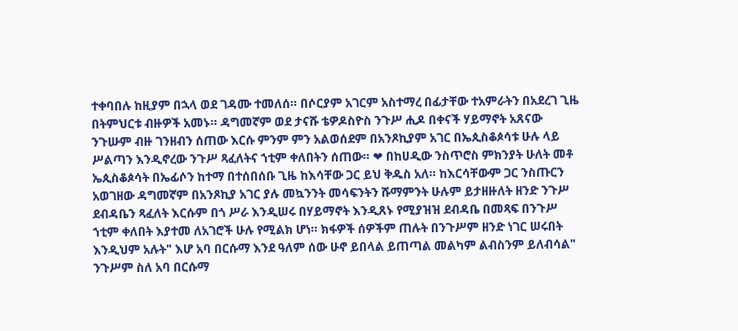ተቀባበሉ ከዚያም በኋላ ወደ ገዳሙ ተመለሰ። በሶርያም አገርም አስተማረ በፊታቸው ተአምራትን በአደረገ ጊዜ በትምህርቱ ብዙዎች አመኑ። ዳግመኛም ወደ ታናሹ ቴዎዶስዮስ ንጉሥ ሒዶ በቀናች ሃይማኖት አጸናው ንጉሡም ብዙ ገንዘብን ሰጠው እርሱ ምንም ምን አልወሰደም በአንጾኪያም አገር በኤጲስቆጶሳቱ ሁሉ ላይ ሥልጣን እንዲኖረው ንጉሥ ጻፈለትና ኀቲም ቀለበትን ሰጠው። ❤ በከሀዲው ንስጥሮስ ምክንያት ሁለት መቶ ኤጲስቆጶሳት በኤፊሶን ከተማ በተሰበሰቡ ጊዜ ከእሳቸው ጋር ይህ ቅዱስ አለ። ከእርሳቸውም ጋር ንስጡርን አወገዘው ዳግመኛም በአንጾኪያ አገር ያሉ መኳንንት መሳፍንትን ሹማምንት ሁሉም ይታዘዙለት ዘንድ ንጉሥ ደብዳቤን ጻፈለት እርሱም በጎ ሥራ እንዲሠሩ በሃይማኖት እንዲጸኑ የሚያዝዝ ደብዳቤ በመጻፍ በንጉሥ ኀቲም ቀለበት እያተመ ለአገሮች ሁሉ የሚልክ ሆነ። ክፋዎች ሰዎችም ጠሉት በንጉሥም ዘንድ ነገር ሠሩበት እንዲህም አሉት" እሆ አባ በርሱማ እንደ ዓለም ሰው ሁኖ ይበላል ይጠጣል መልካም ልብስንም ይለብሳል" ንጉሥም ስለ አባ በርሱማ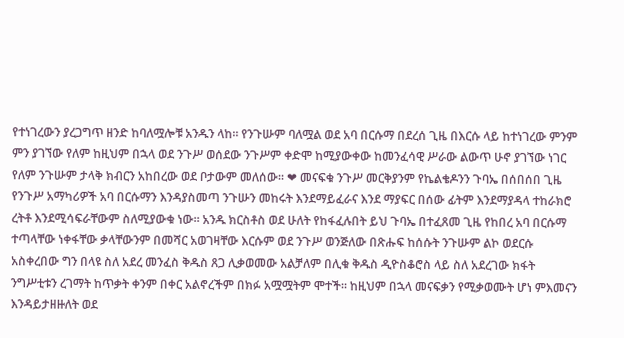የተነገረውን ያረጋግጥ ዘንድ ከባለሟሎቹ አንዱን ላከ። የንጉሡም ባለሟል ወደ አባ በርሱማ በደረሰ ጊዜ በእርሱ ላይ ከተነገረው ምንም ምን ያገኘው የለም ከዚህም በኋላ ወደ ንጉሥ ወሰደው ንጉሥም ቀድሞ ከሚያውቀው ከመንፈሳዊ ሥራው ልውጥ ሁኖ ያገኘው ነገር የለም ንጉሡም ታላቅ ክብርን አከበረው ወደ ቦታውም መለሰው። ❤ መናፍቁ ንጉሥ መርቅያንም የኬልቄዶንን ጉባኤ በሰበሰበ ጊዜ የንጉሥ አማካሪዎች አባ በርሱማን እንዳያስመጣ ንጉሡን መከሩት እንደማይፈራና እንደ ማያፍር በሰው ፊትም እንደማያዳላ ተከራክሮ ረትቶ እንደሚሳፍራቸውም ስለሚያውቁ ነው። አንዱ ክርስቶስ ወደ ሁለት የከፋፈሉበት ይህ ጉባኤ በተፈጸመ ጊዜ የከበረ አባ በርሱማ ተጣላቸው ነቀፋቸው ቃላቸውንም በመሻር አወገዛቸው እርሱም ወደ ንጉሥ ወንጅለው በጽሑፍ ከሰሱት ንጉሡም ልኮ ወደርሱ አስቀረበው ግን በላዩ ስለ አደረ መንፈስ ቅዱስ ጸጋ ሊቃወመው አልቻለም በሊቁ ቅዱስ ዲዮስቆሮስ ላይ ስለ አደረገው ክፋት ንግሥቲቱን ረገማት ከጥቃት ቀንም በቀር አልኖረችም በክፉ አሟሟትም ሞተች። ከዚህም በኋላ መናፍቃን የሚቃወሙት ሆነ ምእመናን እንዳይታዘዙለት ወደ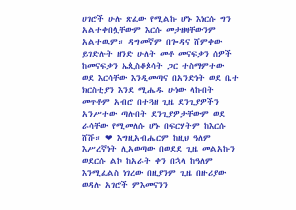ሀገሮች ሁሉ ጽፈው የሚልኩ ሆኑ እነርሱ ግን አልተቀበሏቸውም እርሱ መታዘዛቸውንም አልተዉም። ዳግመኛም በጐዳና ሸምቀው ይገድሉት ዘንድ ሁለት መቶ መናፍቃን ሰዎች ከመናፍቃን ኤጲስቆጶሳት ጋር ተስማምተው ወደ እርሳቸው እንዲመጣና በአንድነት ወደ ቤተ ክርስቲያን እንደ ሚሔዱ ሁነው ላኩበት መጥቶም አብሮ በተጓዘ ጊዜ ደንጊያዎችን አንሥተው ጣሉበት ደንጊያዎታቸውም ወደ ራሳቸው የሚመለሱ ሆኑ በፍርሃትም ከእርሱ ሸሹ። ❤ እግዚአብሔርም ከዚህ ዓለም እሥረኛነት ሊአወጣው በወደደ ጊዜ መልአኩን ወደርሱ ልኮ ከአራት ቀን በኋላ ከዓለም እንሚፈልስ ነገረው በዚያንም ጊዜ በዙሪያው ወዳሉ አገሮች ምእመናንን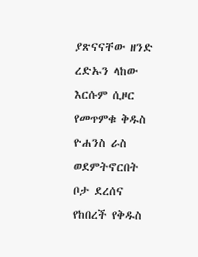ያጽናናቸው ዘንድ ረድኡን ላከው እርሱም ሲዞር የመጥምቁ ቅዱስ ዮሐንስ ራስ ወደምትኖርበት ቦታ ደረሰና የከበረች የቅዱስ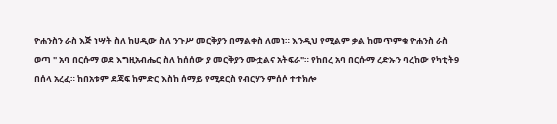ዮሐንስን ራስ እጅ ነሣት ስለ ከሀዲው ስለ ንጉሥ መርቅያን በማልቀስ ለመነ። እንዲህ የሚልም ቃል ከመጥምቁ ዮሐንስ ራስ ወጣ " አባ በርሱማ ወደ እግዚአብሔር ስለ ከሰሰው ያ መርቅያን ሙቷልና አትፍራ"። የከበረ አባ በርሱማ ረድኡን ባረከው የካቲት9 በሰላ አረፈ። ከበአቱም ደጃፍ ከምድር እስከ ሰማይ የሚደርስ የብርሃን ምሰሶ ተተክሎ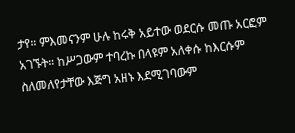ታየ። ምእመናንም ሁሉ ከሩቅ አይተው ወደርሱ መጡ አርፎም አገኙት። ከሥጋውም ተባረኩ በላዩም አለቀሱ ከእርሱም ስለመለየታቸው እጅግ አዘኑ እደሚገባውም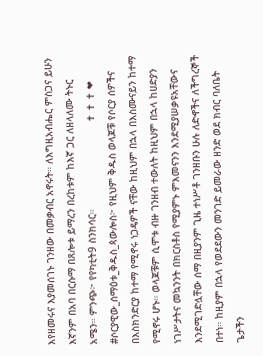እየዘመሩና እያመሰገኑ ገንዘው በመቃብር አኖሩት። ለእግዚአብሔር ምስጋና ይሁን እኛንም በአባ በርሱማ በጸሎቱ ይማረን በረከቱም ከእኛ ጋር ለዘላለሙ ትኑር አሜን። ምንጭ፦ የየካቲት9 ስንክሳር።                             ✝ ✝ ✝ ❤ #ሶርያዊው_ሰማዕቱ_ቅዱስ_ጳውሎስ፦ የዚህም ቅዱስ ወላጆቹ የሶርያ ሰዎችና በእስክንድርያ ከተማ የሚኖሩ ነጋዴዎች ናቸው ከዚህም በኋላ በእስሙናይን ከተማ የሚኖሩ ሆኑ። ወላጆቹም ሲሞቱ ብዙ ገንዘብ ተውለት ከዚህም በኋላ ከሀድያን ነገሥታትና መኳንንት በክርስቶስ የሚያምኑ ምእመናንን እንደሚያሠቃዩአቸውና እንደሚገድሏቸው ሰማ በዚያንም ጊዜ ተነሥቶ ገንዘቡን ሁሉ ለድኆችና ለችግረኞች በተነ። ከዚያም በኋላ የወደደውን መንገድ ይመራው ዘንድ ወደ ክብር ባለቤት ጌታችን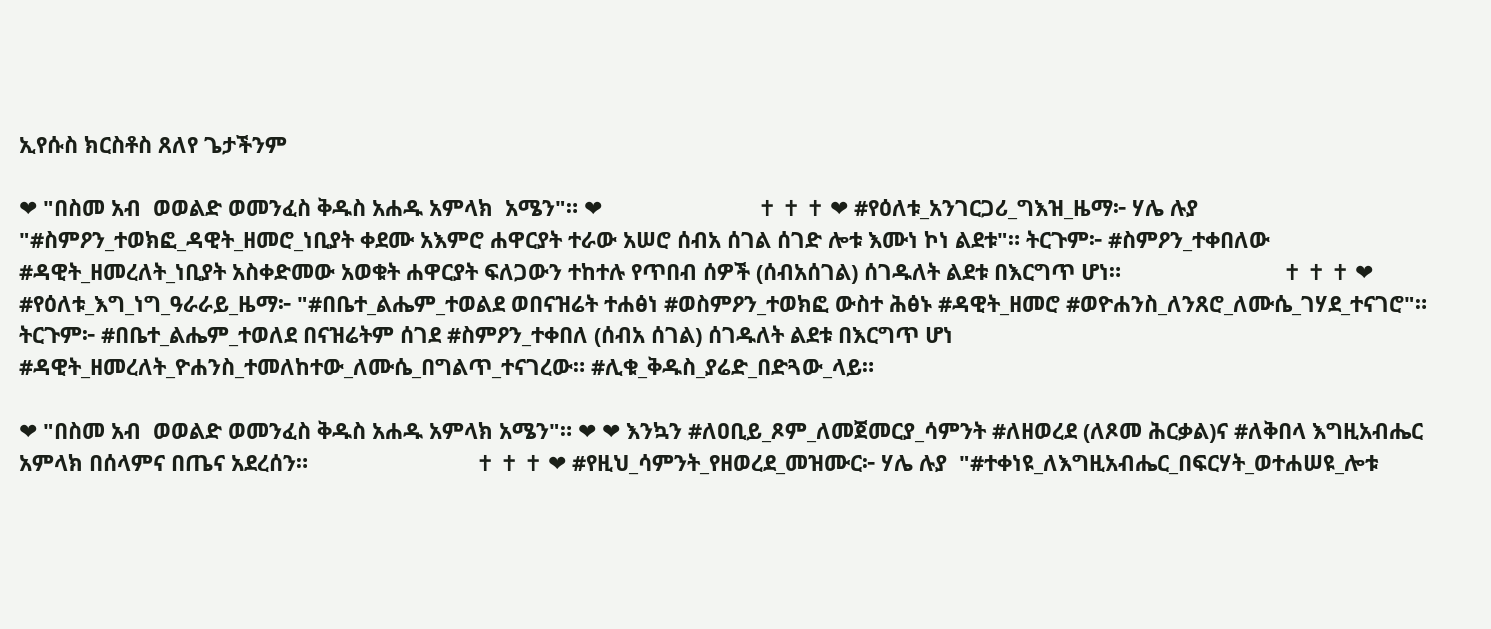ኢየሱስ ክርስቶስ ጸለየ ጌታችንም

❤ "በስመ አብ  ወወልድ ወመንፈስ ቅዱስ አሐዱ አምላክ  አሜን"። ❤                          ✝ ✝ ✝ ❤ #የዕለቱ_አንገርጋሪ_ግእዝ_ዜማ፦ ሃሌ ሉያ "#ስምዖን_ተወክፎ_ዳዊት_ዘመሮ_ነቢያት ቀደሙ አእምሮ ሐዋርያት ተራው አሠሮ ሰብአ ሰገል ሰገድ ሎቱ እሙነ ኮነ ልደቱ"። ትርጉም፦ #ስምዖን_ተቀበለው #ዳዊት_ዘመረለት_ነቢያት አስቀድመው አወቁት ሐዋርያት ፍለጋውን ተከተሉ የጥበብ ሰዎች (ሰብአሰገል) ሰገዱለት ልደቱ በእርግጥ ሆነ።                           ✝ ✝ ✝ ❤ #የዕለቱ_እግ_ነግ_ዓራራይ_ዜማ፦ "#በቤተ_ልሔም_ተወልደ ወበናዝሬት ተሐፅነ #ወስምዖን_ተወክፎ ውስተ ሕፅኑ #ዳዊት_ዘመሮ #ወዮሐንስ_ለንጸሮ_ለሙሴ_ገሃደ_ተናገሮ"። ትርጉም፦ #በቤተ_ልሔም_ተወለደ በናዝሬትም ሰገደ #ስምዖን_ተቀበለ (ሰብአ ሰገል) ሰገዱለት ልደቱ በእርግጥ ሆነ #ዳዊት_ዘመረለት_ዮሐንስ_ተመለከተው_ለሙሴ_በግልጥ_ተናገረው። #ሊቁ_ቅዱስ_ያሬድ_በድጓው_ላይ።

❤ "በስመ አብ  ወወልድ ወመንፈስ ቅዱስ አሐዱ አምላክ አሜን"። ❤ ❤ እንኳን #ለዐቢይ_ጾም_ለመጀመርያ_ሳምንት #ለዘወረደ (ለጾመ ሕርቃል)ና #ለቅበላ እግዚአብሔር አምላክ በሰላምና በጤና አደረሰን።                            ✝ ✝ ✝ ❤ #የዚህ_ሳምንት_የዘወረደ_መዝሙር፦ ሃሌ ሉያ  "#ተቀነዩ_ለእግዚአብሔር_በፍርሃት_ወተሐሠዩ_ሎቱ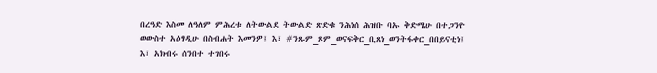በረዓድ እስመ ለዓለም ምሕረቱ ለትውልደ ትውልድ ጽድቁ ንሕነሰ ሕዝቡ ባኡ ቅድሜሁ በተጋንዮ ወውስተ አዕፃዲሁ በስብሐት እመንዎ፤ እ፣ #ንጹም_ጾም_ወናፍቅር_ቢጸነ_ወንትፋቀር_በበይናቲነ፤ እ፣ አክብሩ ሰንበተ ተገበሩ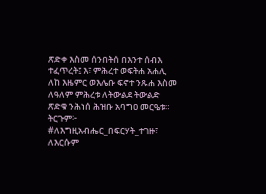ጽድቀ እስመ ሰንበትሰ በእንተ ሰብእ ተፈጥረት፤ እ፣ ምሕረተ ወፍትሐ አሐሊ ለከ እዜምር ወእሌቡ ፍኖተ ንጹሐ እስመ ለዓለም ምሕረቱ ለትውልደ ትውልድ ጽድቁ ንሕነሰ ሕዝቡ አባግዐ መርዔቱ። ትርጉም፦ #ለእግዚአብሔር_በፍርሃት_ተገዙ፣ ለእርሱም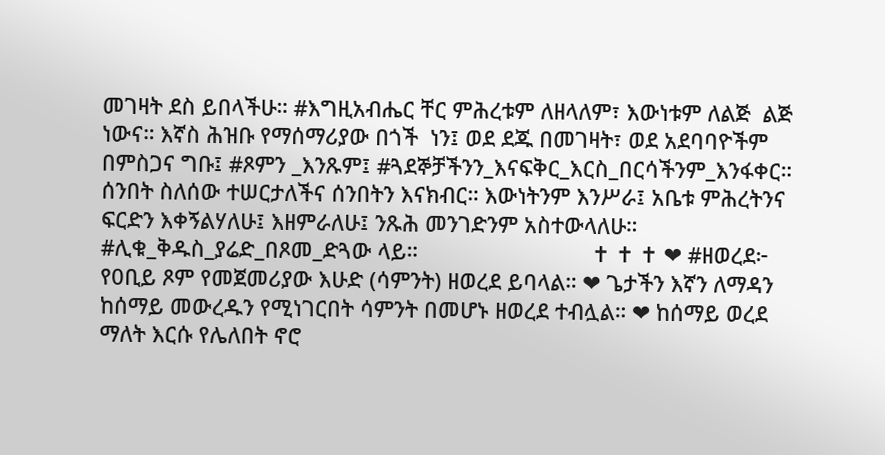መገዛት ደስ ይበላችሁ። #እግዚአብሔር ቸር ምሕረቱም ለዘላለም፣ እውነቱም ለልጅ  ልጅ ነውና። እኛስ ሕዝቡ የማሰማሪያው በጎች  ነን፤ ወደ ደጁ በመገዛት፣ ወደ አደባባዮችም በምስጋና ግቡ፤ #ጾምን _እንጹም፤ #ጓደኞቻችንን_እናፍቅር_እርስ_በርሳችንም_እንፋቀር። ሰንበት ስለሰው ተሠርታለችና ሰንበትን እናክብር። እውነትንም እንሥራ፤ አቤቱ ምሕረትንና ፍርድን እቀኝልሃለሁ፤ እዘምራለሁ፤ ንጹሕ መንገድንም አስተውላለሁ። #ሊቁ_ቅዱስ_ያሬድ_በጾመ_ድጓው ላይ።                             ✝ ✝ ✝ ❤ #ዘወረደ፦ የ0ቢይ ጾም የመጀመሪያው እሁድ (ሳምንት) ዘወረደ ይባላል። ❤ ጌታችን እኛን ለማዳን ከሰማይ መውረዱን የሚነገርበት ሳምንት በመሆኑ ዘወረደ ተብሏል። ❤ ከሰማይ ወረደ ማለት እርሱ የሌለበት ኖሮ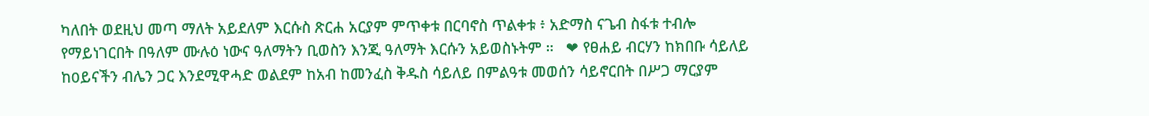ካለበት ወደዚህ መጣ ማለት አይደለም እርሱስ ጽርሐ አርያም ምጥቀቱ በርባኖስ ጥልቀቱ ፥ አድማስ ናጌብ ስፋቱ ተብሎ የማይነገርበት በዓለም ሙሉዕ ነውና ዓለማትን ቢወስን እንጂ ዓለማት እርሱን አይወስኑትም ።   ❤ የፀሐይ ብርሃን ከክበቡ ሳይለይ ከ0ይናችን ብሌን ጋር እንደሚዋሓድ ወልደም ከአብ ከመንፈስ ቅዱስ ሳይለይ በምልዓቱ መወሰን ሳይኖርበት በሥጋ ማርያም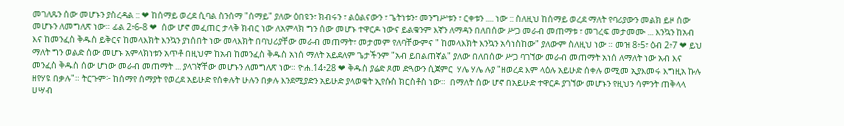መገለጹን ሰው መሆኑን ያስረዳል :: ❤ ከሰማይ ወረደ ሲባል ስንሰማ "ሰማይ" ያለው ዕበዩን፣ ክብሩን ፣ ልዕልናውን ፣ ጌትነቱን፣ መንግሥቱን ፣ ርቀቱን .... ነው :: ስለዚህ ከሰማይ ወረደ ማለት የባሪያውን መልክ ይዞ ሰው መሆኑን ለመግለጽ ነው። ፊል 2፥6-8 ❤  ሰው ሆኖ መፈጠር ታላቅ ክብር ነው ለአምላክ ግን ሰው መሆኑ ተዋርዶ ነውና ይልቁንም እኛን ለማዳን በለበሰው ሥጋ መራብ መጠማቱ ፣ መገረፍ መታመሙ ... እንኳን ከአብ እና ከመንፈስ ቅዱስ ይቅርና ከመላእክት እንኳን ያነሰበት ነው መላእክት በባህሪያቸው መራብ መጠማት፣ መታመም የለባቸውምና " ከመላእክት እንኳን አሳነስከው" ያለውም ስለዚህ ነው ። መዝ 8፥5፣ ዕብ 2፥7 ❤ ይህ ማለት ግን ወልድ ሰው መሆኑ አምላክነቱን አጥቶ በዚህም ከአብ ከመንፈስ ቅዱስ አነሰ ማለት አይደለም ጌታችንም "አብ ይበልጠኛል" ያለው በለበሰው ሥጋ ባገኘው መራብ መጠማት አነሰ ለማለት ነው አብ እና መንፈስ ቅዱስ ሰው ሆነው መራብ መጠማት ... ያላገኛቸው መሆኑን ለመግለጽ ነው። ዮሐ.14፥28 ❤ ቅዱስ ያሬድ ጾመ ድጓውን ሲጀምር  ሃሌ ሃሌ ሉያ "ዘወረደ እም ላዕሉ አይሁድ ሰቀሉ ወሚመ ኢያእመሩ እግዚአ ኩሉ ዘየሃዩ በቃሉ"። ትርጉም፦ ከሰማየ ሰማያት የወረደ አይሁድ የሰቀሉት ሁሉን በቃሉ እንደሚያድን አይሁድ ያላወቁት ኢየሱስ ክርስቶስ ነው።  በማለት ሰው ሆኖ በአይሁድ ተዋርዶ ያገኘው መሆኑን የዚህን ሳምንት ጠቅላላ ሀሣብ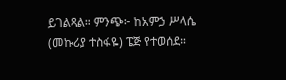ይገልጻል። ምንጭ፦ ከአምኃ ሥላሴ (መኩሪያ ተስፋዬ) ፔጅ የተወሰደ።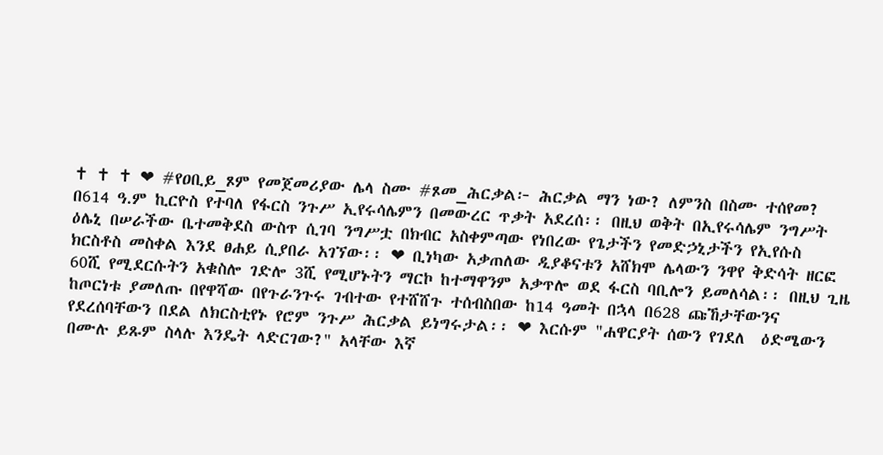✝ ✝ ✝ ❤ #የዐቢይ_ጾም የመጀመሪያው ሌላ ስሙ #ጾመ_ሕርቃል፦ ሕርቃል ማን ነው? ለምንስ በስሙ ተሰየመ? በ614 ዓ.ም ኪርዮስ የተባለ የፋርስ ንጉሥ ኢየሩሳሌምን በመውረር ጥቃት አደረሰ፡፡ በዚህ ወቅት በኢየሩሳሌም ንግሥት ዕሌኒ በሠራችው ቤተመቅደስ ውስጥ ሲገባ ንግሥቷ በክብር አስቀምጣው የነበረው የጌታችን የመድኃኒታችን የኢየሱስ ክርስቶስ መስቀል እንደ ፀሐይ ሲያበራ አገኘው፡፡ ❤ ቢነካው አቃጠለው ዲያቆናቱን አሸክሞ ሌላውን ንዋየ ቅድሳት ዘርፎ 60ሺ የሚደርሱትን አቁስሎ ገድሎ 3ሺ የሚሆኑትን ማርኮ ከተማዋንም አቃጥሎ ወደ ፋርስ ባቢሎን ይመለሳል፡፡ በዚህ ጊዜ ከጦርነቱ ያመለጡ በየዋሻው በየጉራንጉሩ ገብተው የተሸሸጉ ተሰብስበው ከ14 ዓመት በኋላ በ628 ጩኸታቸውንና የደረሰባቸውን በደል ለክርስቲየኑ የሮም ንጉሥ ሕርቃል ይነግሩታል፡፡ ❤ እርሱም "ሐዋርያት ሰውን የገደለ  ዕድሜውን በሙሉ ይጹም ስላሉ እንዴት ላድርገው?" አላቸው እኛ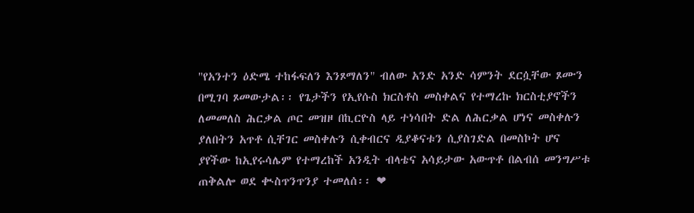"የአንተን ዕድሜ ተከፋፍለን እንጾማለን" ብለው አንድ አንድ ሳምንት ደርሷቸው ጾሙን በሚገባ ጾመውታል፡፡ የጌታችን የኢየሱስ ክርስቶስ መስቀልና የተማረኩ ክርስቲያኖችን ለመመለስ ሕርቃል ጦር መዝዞ በኪርዮስ ላይ ተነሳበት ድል ለሕርቃል ሆነና መስቀሉን ያለበትን አጥቶ ሲቸገር መስቀሉን ሲቀብርና ዲያቆናቱን ሲያስገድል በመስኮት ሆና ያየችው ከኢየሩሳሌም የተማረከች አንዲት ብላቴና አሳይታው አውጥቶ በልብሰ መንግሥቱ ጠቅልሎ ወደ ቊስጥንጥንያ ተመለሰ፡፡ ❤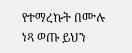የተማረኩት በሙሉ ነጻ ወጡ ይህን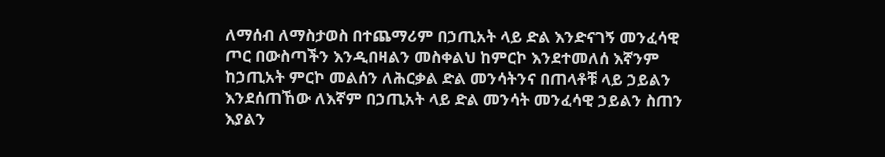ለማሰብ ለማስታወስ በተጨማሪም በኃጢአት ላይ ድል እንድናገኝ መንፈሳዊ ጦር በውስጣችን እንዲበዛልን መስቀልህ ከምርኮ እንደተመለሰ እኛንም ከኃጢአት ምርኮ መልሰን ለሕርቃል ድል መንሳትንና በጠላቶቹ ላይ ኃይልን እንደሰጠኸው ለእኛም በኃጢአት ላይ ድል መንሳት መንፈሳዊ ኃይልን ስጠን እያልን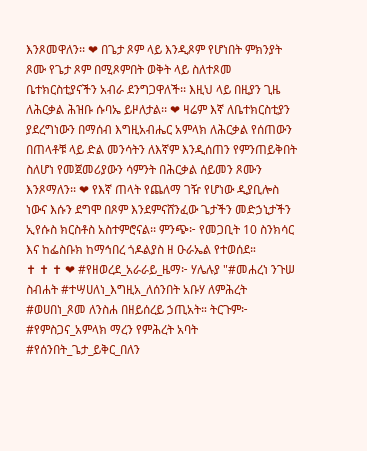እንጾመዋለን፡፡ ❤ በጌታ ጾም ላይ እንዲጾም የሆነበት ምክንያት ጾሙ የጌታ ጾም በሚጾምበት ወቅት ላይ ስለተጾመ ቤተክርስቲያናችን አብራ ደንግጋዋለች፡፡ እዚህ ላይ በዚያን ጊዜ ለሕርቃል ሕዝቡ ሱባኤ ይዞለታል፡፡ ❤ ዛሬም እኛ ለቤተክርስቲያን ያደረግነውን በማሰብ እግዚአብሔር አምላክ ለሕርቃል የሰጠውን በጠላቶቹ ላይ ድል መንሳትን ለእኛም እንዲሰጠን የምንጠይቅበት ስለሆነ የመጀመሪያውን ሳምንት በሕርቃል ሰይመን ጾሙን እንጾማለን፡፡ ❤ የእኛ ጠላት የጨለማ ገዥ የሆነው ዲያቢሎስ ነውና እሱን ደግሞ በጾም እንደምናሸንፈው ጌታችን መድኃኒታችን ኢየሱስ ክርስቶስ አስተምሮናል፡፡ ምንጭ፦ የመጋቢት 10 ስንክሳር እና ከፌስቡክ ከማኅበረ ጎዶልያስ ዘ ዑራኤል የተወሰደ።                                 ✝ ✝ ✝ ❤ #የዘወረደ_አራራይ_ዜማ፦ ሃሌሉያ "#መሐረነ ንጉሠ ስብሐት #ተሣሀለነ_እግዚአ_ለሰንበት አቡሃ ለምሕረት #ወሀበነ_ጾመ ለንስሐ በዘይሰረይ ኃጢአት። ትርጉም፦ #የምስጋና_አምላክ ማረን የምሕረት አባት #የሰንበት_ጌታ_ይቅር_በለን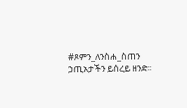#ጾምን_ለንስሐ_ስጠን  ኃጢአታችን ይሰረይ ዘንድ፡፡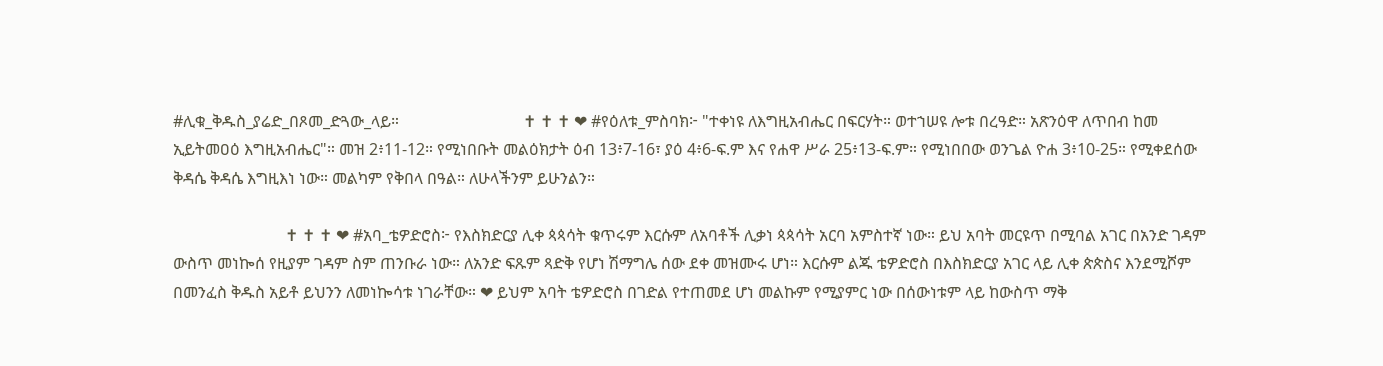#ሊቁ_ቅዱስ_ያሬድ_በጾመ_ድጓው_ላይ።                               ✝ ✝ ✝ ❤ #የዕለቱ_ምስባክ፦ "ተቀነዩ ለእግዚአብሔር በፍርሃት። ወተኀሠዩ ሎቱ በረዓድ። አጽንዕዋ ለጥበብ ከመ ኢይትመዐዕ እግዚአብሔር"። መዝ 2፥11-12። የሚነበቡት መልዕክታት ዕብ 13፥7-16፣ ያዕ 4፥6-ፍ.ም እና የሐዋ ሥራ 25፥13-ፍ.ም። የሚነበበው ወንጌል ዮሐ 3፥10-25። የሚቀደሰው ቅዳሴ ቅዳሴ እግዚእነ ነው። መልካም የቅበላ በዓል። ለሁላችንም ይሁንልን።

                            ✝ ✝ ✝ ❤ #አባ_ቴዎድሮስ፦ የእስክድርያ ሊቀ ጳጳሳት ቁጥሩም እርሱም ለአባቶች ሊቃነ ጳጳሳት አርባ አምስተኛ ነው። ይህ አባት መርዩጥ በሚባል አገር በአንድ ገዳም ውስጥ መነኰሰ የዚያም ገዳም ስም ጠንቡራ ነው። ለአንድ ፍጹም ጻድቅ የሆነ ሽማግሌ ሰው ደቀ መዝሙሩ ሆነ። እርሱም ልጁ ቴዎድሮስ በእስክድርያ አገር ላይ ሊቀ ጵጵስና እንደሚሾም በመንፈስ ቅዱስ አይቶ ይህንን ለመነኰሳቱ ነገራቸው። ❤ ይህም አባት ቴዎድሮስ በገድል የተጠመደ ሆነ መልኩም የሚያምር ነው በሰውነቱም ላይ ከውስጥ ማቅ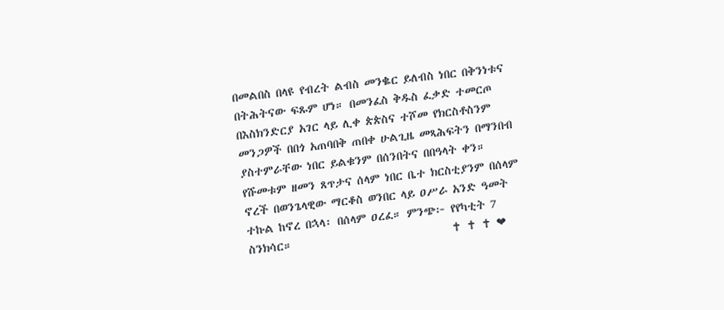በመልበስ በላዩ የብረት ልብስ መንቈር ይለብስ ነበር በቅንነቱና በትሕትናው ፍጹም ሆነ። በመንፈስ ቅዱስ ፈቃድ ተመርጦ በእስክንድርያ አገር ላይ ሊቀ ጵጵስና ተሾመ የክርስቶስንም መንጋዎች በበጎ አጠባበቅ ጠበቀ ሁልጊዜ መጻሕፍትን በማንበብ ያስተምራቸው ነበር ይልቁንም በሰንበትና በበዓላት ቀን። የሹመቱም ዘመን ጸጥታና ሰላም ነበር ቤተ ክርስቲያንም በሰላም ኖረች በወንጌላዊው ማርቆስ ወንበር ላይ ዐሥራ አንድ ዓመት ተኩል ከኖረ በኋላ፡ በሰላም ዐረፈ። ምንጭ፦ የየካቲት 7 ስንክሳር።                                ✝ ✝ ✝ ❤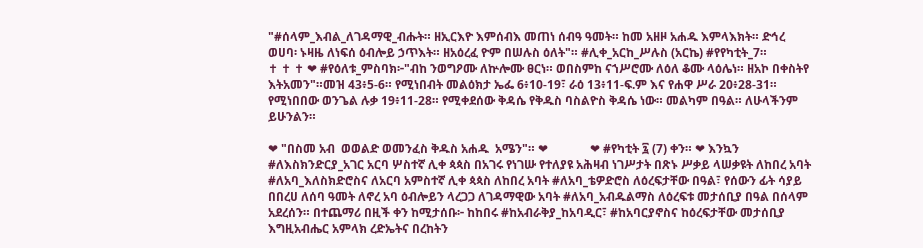"#ሰላም_እብል_ለገዳማዊ_ብሑት። ዘኢርእዮ እምሰብእ መጠነ ሰብዓ ዓመት። ከመ አዘዞ አሐዱ እምላእክት። ድኅረ ወሀባ፡ ኑዛዜ ለነፍሰ ዕብሎይ ኃጥእት። ዘአዕረፈ ዮም በሠሉስ ዕለት"። #ሊቀ_አርከ_ሥሉስ (አርኬ) #የየካቲት_7።                          ✝ ✝ ✝ ❤ #የዕለቱ_ምስባክ፦"ብከ ንወግዖሙ ለኵሎሙ ፀርነ። ወበስምከ ናኀሥሮሙ ለዕለ ቆሙ ላዕሌነ። ዘአኮ በቀስትየ እትአመን"።መዝ 43፥5-6። የሚነበብት መልዕክታ ኤፌ 6፥10-19፣ ራዕ 13፥11-ፍ.ም እና የሐዋ ሥራ 20፥28-31። የሚነበበው ወንጌል ሉቃ 19፥11-28። የሚቀደሰው ቅዳሴ የቅዱስ ባስልዮስ ቅዳሴ ነው። መልካም በዓል። ለሁላችንም ይሁንልን።

❤ "በስመ አብ  ወወልድ ወመንፈስ ቅዱስ አሐዱ  አሜን"። ❤              ❤ #የካቲት ፯ (7) ቀን። ❤ እንኳን #ለእስክንድርያ_አገር አርባ ሦስተኛ ሊቀ ጳጳስ በአገሩ የነገሡ የተለያዩ አሕዛብ ነገሥታት በጽኑ ሥቃይ ላሠቃዩት ለከበረ አባት #ለአባ_እለስክድሮስና ለአርባ አምስተኛ ሊቀ ጳጳስ ለከበረ አባት #ለአባ_ቴዎድሮስ ለዕረፍታቸው በዓል፣ የሰውን ፊት ሳያይ በበረሀ ለሰባ ዓመት ለኖረ አባ ዕብሎይን ላረጋጋ ለገዳማዊው አባት #ለአባ_አብዱልማስ ለዕረፍቱ መታሰቢያ በዓል በሰላም አደረሰን። በተጨማሪ በዚች ቀን ከሚታሰቡ፦ ከከበሩ #ከአብራቅያ_ከአባዲር፣ #ከአባርያኖስና ከዕረፍታቸው መታሰቢያ እግዚአብሔር አምላክ ረድኤትና በረከትን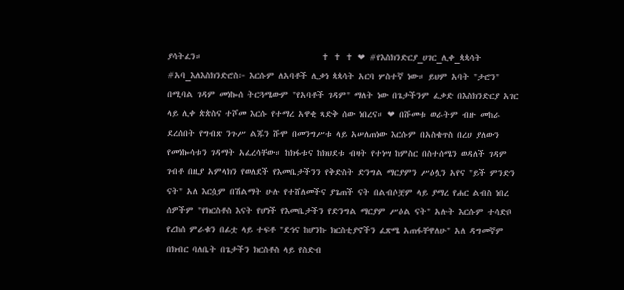ያሳትፈን።                              ✝ ✝ ✝ ❤ #የእስክንድርያ_ሀገር_ሊቀ_ጳጳሳት #አባ_እለእስክንድሮስ፦ እርሱም ለአባቶች ሊቃነ ጳጳሳት አርባ ሦስተኛ ነው። ይህም አባት "ታሮን" በሚባል ገዳም መነኰሰ ትርጓሜውም "የአባቶች ገዳም" ማለት ነው በጌታችንም ፈቃድ በእስክንድርያ አገር ላይ ሊቀ ጵጵስና ተሾመ እርሱ የተማረ አዋቂ ጻድቅ ሰው ነበረና። ❤ በሹመቱ ወራትም ብዙ መከራ ደረሰበት የግብጽ ንጉሥ ልጁን ሹሞ በመንግሥቱ ላይ አሠለጠነው እርሱም በአስቄጥስ በረሀ ያለውን የመነኰሳቱን ገዳማት አፈረሳቸው። ከክፋቱና ከክህደቱ ብዛት የተነሣ ከምስር በስተሰሜን ወዳለች ገዳም ገብቶ በዚያ አምላክን የወለደች የእመቤታችንን የቅድስት ድንግል ማርያምን ሥዕሏን አየና "ይች ምንድን ናት" አለ እርሷም በሽልማት ሁሉ የተሸለመችና ያጌጠች ናት በልብሶቿም ላይ ያማረ የሐር ልብስ ነበረ ሰዎችም "የክርስቶስ እናት የሆነች የእመቤታችን የድንግል ማርያም ሥዕል ናት" አሉት እርሱም ተሳድቦ የረከሰ ምራቁን በፊቷ ላይ ተፍቶ "ደኅና ከሆንኩ ክርስቲያኖችን ፈጽሜ አጠፋቸዋለሁ" አለ ዳግመኛም በክብር ባለቤት በጌታችን ክርስቶስ ላይ የስድብ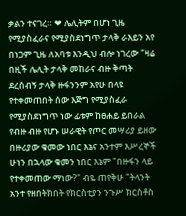ቃልን ተናገረ። ❤ ሌሊትም በሆነ ጊዜ የሚያስፈራና የሚያስደነግጥ ታላቅ ራእይን አየ በነጋም ጊዜ ለአባቱ እንዲህ ብሎ ነገረው "ዛሬ በዚች ሌሊት ታላቅ መከራና ብዙ ቅጣት ደረሰብኝ ታላቅ ዙፋንንም አየሁ በላዩ የተቀመጠበት ሰው እጅግ የሚያስፈራ የሚያስደነግጥ ነው ፊቱም ከፀሐይ ይበራል የብዙ ብዙ የሆኑ ሠራዊት የጦር መሣሪያ ይዘው በዙሪያው ቁመው ነበር እኔና አንተም እሥረኞች ሁነን በኋላው ቁመን ነበር እኔም "በዙፋን ላይ የተቀመጠው ማነው?" ብዬ ጠየቅሁ "ትላንት አንተ የዘበትክበት የክርስቲያን ንጉሥ ክርስቶስ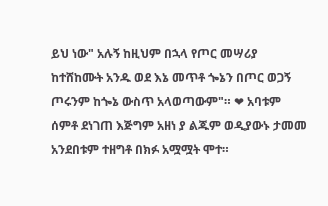ይህ ነው" አሉኝ ከዚህም በኋላ የጦር መሣሪያ ከተሸከሙት አንዱ ወደ እኔ መጥቶ ጐኔን በጦር ወጋኝ ጦሩንም ከጐኔ ውስጥ አላወጣውም"። ❤ አባቱም ሰምቶ ደነገጠ እጅግም አዘነ ያ ልጁም ወዲያውኑ ታመመ አንደበቱም ተዘግቶ በክፉ አሟሟት ሞተ።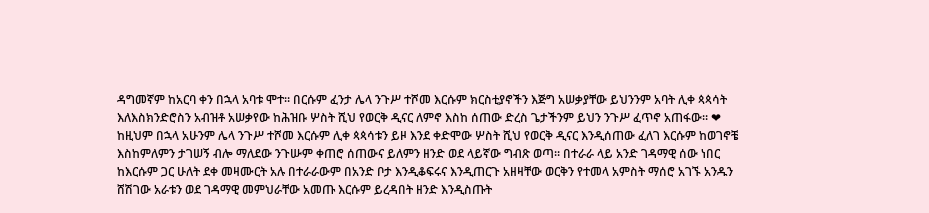ዳግመኛም ከአርባ ቀን በኋላ አባቱ ሞተ። በርሱም ፈንታ ሌላ ንጉሥ ተሾመ እርሱም ክርስቲያኖችን እጅግ አሠቃያቸው ይህንንም አባት ሊቀ ጳጳሳት እለእስክንድሮስን አብዝቶ አሠቃየው ከሕዝቡ ሦስት ሺህ የወርቅ ዲናር ለምኖ እስከ ሰጠው ድረስ ጌታችንም ይህን ንጉሥ ፈጥኖ አጠፋው። ❤ ከዚህም በኋላ አሁንም ሌላ ንጉሥ ተሾመ እርሱም ሊቀ ጳጳሳቱን ይዞ እንደ ቀድሞው ሦስት ሺህ የወርቅ ዲናር እንዲሰጠው ፈለገ እርሱም ከወገኖቼ እስከምለምን ታገሠኝ ብሎ ማለደው ንጉሡም ቀጠሮ ሰጠውና ይለምን ዘንድ ወደ ላይኛው ግብጽ ወጣ። በተራራ ላይ አንድ ገዳማዊ ሰው ነበር ከእርሱም ጋር ሁለት ደቀ መዛሙርት አሉ በተራራውም በአንድ ቦታ እንዲቆፍሩና እንዲጠርጉ አዘዛቸው ወርቅን የተመላ አምስት ማሰሮ አገኙ አንዱን ሸሽገው አራቱን ወደ ገዳማዊ መምህራቸው አመጡ እርሱም ይረዳበት ዘንድ እንዲስጡት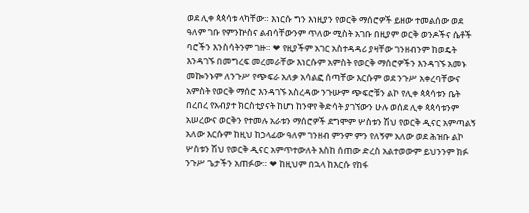ወደ ሊቀ ጳጳሳቱ ላካቸው። እነርሱ ግን እነዚያን የወርቅ ማሰሮዎች ይዘው ተመልሰው ወደ ዓለም ገቡ የምንኵስና ልብሳቸውንም ጥለው ሚስት አገቡ በዚያም ወርቅ ወንዶችና ሴቶች ባሮችን እንስሳትንም ገዙ። ❤ የዚያችም አገር አስተዳዳሪ ያዛቸው ገንዘብንም ከወዴት እንዳገኙ በመግረፍ መረመራቸው እነርሱም አምስት የወርቅ ማሰሮዎችን እንዳገኙ አመኑ መኰንኑም ለንጉሥ የጭፍራ አለቃ አሳልፎ ሰጣቸው እርሱም ወደ ንጉሥ አቀረባቸውና አምስት የወርቅ ማሰሮ እንዳገኙ አስረዳው ንጉሡም ጭፍሮቹን ልኮ የሊቀ ጳጳሳቱን ቤት በረበረ የአብያተ ክርስቲያናት ከሆነ ከንዋየ ቅድሳት ያገኘውን ሁሉ ወሰደ ሊቀ ጳጳሳቱንም አሠረውና ወርቅን የተመሉ አራቱን ማሰሮዎች ደግሞም ሦስቱን ሽህ የወርቅ ዲናር አምጣልኝ አለው እርሱም ከዚህ ከኃላፊው ዓለም ገንዘብ ምንም ምን የለኝም አለው ወደ ሕዝቡ ልኮ ሦስቱን ሽህ የወርቅ ዲናር አምጥተውለት እስከ ሰጠው ድረስ አልተወውም ይህንንም ክፉ ንጉሥ ጌታችን አጠፉው። ❤ ከዚህም በኋላ ከእርሱ የከፋ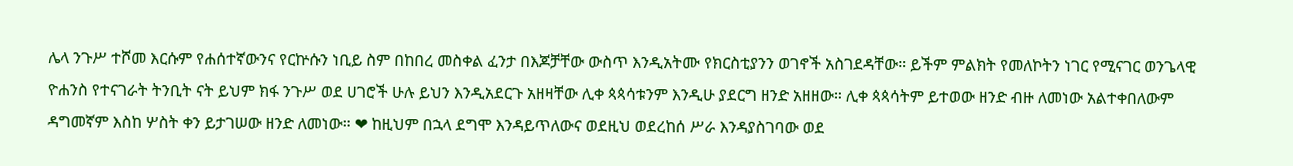ሌላ ንጉሥ ተሾመ እርሱም የሐሰተኛውንና የርኵሱን ነቢይ ስም በከበረ መስቀል ፈንታ በእጆቻቸው ውስጥ እንዲአትሙ የክርስቲያንን ወገኖች አስገደዳቸው። ይችም ምልክት የመለኮትን ነገር የሚናገር ወንጌላዊ ዮሐንስ የተናገራት ትንቢት ናት ይህም ክፋ ንጉሥ ወደ ሀገሮች ሁሉ ይህን እንዲአደርጉ አዘዛቸው ሊቀ ጳጳሳቱንም እንዲሁ ያደርግ ዘንድ አዘዘው። ሊቀ ጳጳሳትም ይተወው ዘንድ ብዙ ለመነው አልተቀበለውም ዳግመኛም እስከ ሦስት ቀን ይታገሠው ዘንድ ለመነው። ❤ ከዚህም በኋላ ደግሞ እንዳይጥለውና ወደዚህ ወደረከሰ ሥራ እንዳያስገባው ወደ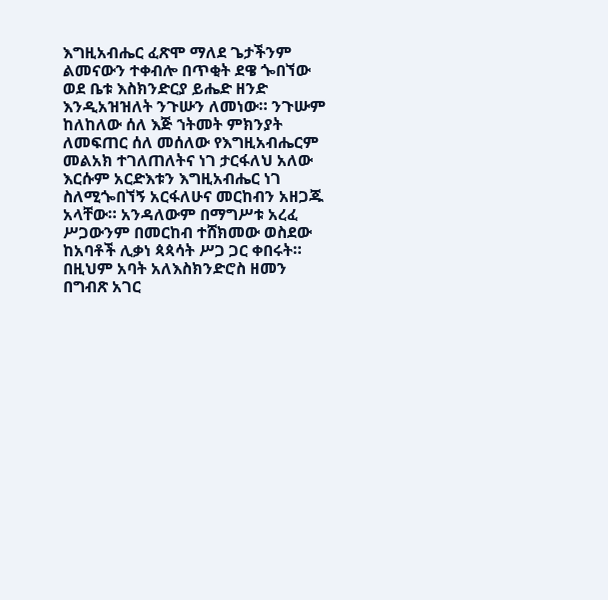እግዚአብሔር ፈጽሞ ማለደ ጌታችንም ልመናውን ተቀብሎ በጥቂት ደዌ ጐበኘው ወደ ቤቱ እስክንድርያ ይሔድ ዘንድ እንዲአዝዝለት ንጉሡን ለመነው። ንጉሡም ከለከለው ሰለ እጅ ኀትመት ምክንያት ለመፍጠር ሰለ መሰለው የእግዚአብሔርም መልአክ ተገለጠለትና ነገ ታርፋለህ አለው እርሱም አርድእቱን እግዚአብሔር ነገ ስለሚጐበኘኝ አርፋለሁና መርከብን አዘጋጁ አላቸው። አንዳለውም በማግሥቱ አረፈ ሥጋውንም በመርከብ ተሸክመው ወስደው ከአባቶች ሊቃነ ጳጳሳት ሥጋ ጋር ቀበሩት። በዚህም አባት አለእስክንድሮስ ዘመን በግብጽ አገር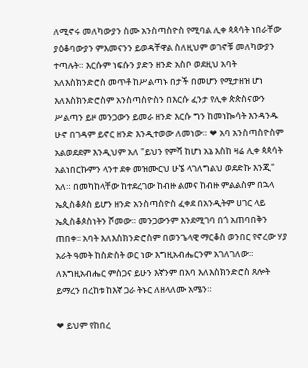ለሚኖሩ መለካውያን ስሙ አንስጣስዮስ የሚባል ሊቀ ጳጳሳት ነበራቸው ያዕቆባውያን ምእመናንን ይወዳቸዋል ስለዚህም ወገኖቹ መለካውያን ተጣሉት። እርሱም ነፍሱን ያድን ዘንድ አስቦ ወደዚህ አባት አለእስክንድሮስ መጥቶ ከሥልጣኑ በታች በመሆን የሚታዘዝ ሆነ እለእስክንድሮስም አንስጣስዮስን በእርሱ ፈንታ የሊቀ ጵጵስናውን ሥልጣን ይዞ መንጋውን ይመራ ዘንድ እርሱ ግን ከመነኰሳት እንዳንዱ ሁኖ በገዳም ይኖር ዘንድ እንዲተወው ለመነው። ❤ አባ አንስጣስዮስም አልወደደም እንዲህም አለ "ይህን የምሻ ከሆነ አኔ እስከ ዛሬ ሊቀ ጳጳሳት አልነበርኩምን ላንተ ደቀ መዝሙርህ ሁኜ ላገለግልህ ወደድኩ እንጂ" አለ። በመካከላቸው ከተደረገው ከብዙ ልመና ከብዙ ምልልስም በኋላ ኤጲስቆጶስ ይሆን ዘንድ አንስጣስዮስ ፈቀደ በአንዲትም ሀገር ላይ ኤጲስቆጶስነትን ሾመው። መንጋውንም እንደሚገባ በጎ አጠባበቅን ጠበቀ፡፡ አባት እለእስክንድሮስም በወንጌላዊ ማርቆስ ወንበር የኖረው ሃያ አራት ዓመት ከስድስት ወር ነው እግዚአብሔርንም አገለገለው። ለእግዚአብሔር ምስጋና ይሁን እኛንም በአባ እለእስክንድሮስ ጸሎት ይማረን በረከቱ ከእኛ ጋራ ትኑር ለዘላለሙ አሜን።

❤ ይህም የከበረ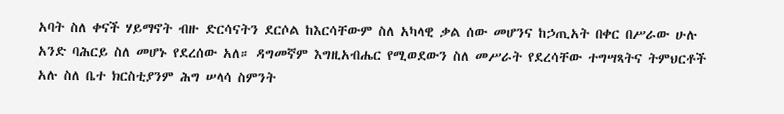አባት ስለ ቀናች ሃይማኖት ብዙ ድርሳናትን ደርሶል ከእርሳቸውም ስለ አካላዊ ቃል ሰው መሆንና ከኃጢአት በቀር በሥራው ሁሉ አንድ ባሕርይ ስለ መሆኑ የደረሰው አለ። ዳግመኛም እግዚአብሔር የሚወደውን ስለ መሥራት የደረሳቸው ተግሣጻትና ትምህርቶች አሉ ስለ ቤተ ክርስቲያንም ሕግ ሠላሳ ስምንት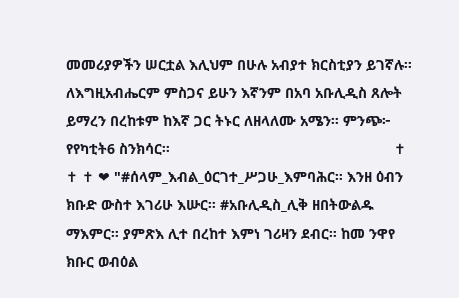መመሪያዎችን ሠርቷል እሊህም በሁሉ አብያተ ክርስቲያን ይገኛሉ። ለእግዚአብሔርም ምስጋና ይሁን እኛንም በአባ አቡሊዲስ ጸሎት ይማረን በረከቱም ከእኛ ጋር ትኑር ለዘላለሙ አሜን። ምንጭ፦ የየካቲት6 ስንክሳር።                                                        ✝ ✝ ✝ ❤ "#ሰላም_እብል_ዕርገተ_ሥጋሁ_እምባሕር። እንዘ ዕብን ክቡድ ውስተ እገሪሁ እሡር። #አቡሊዲስ_ሊቅ ዘበትውልዱ ማእምር። ያምጽእ ሊተ በረከተ እምነ ገሪዛን ደብር። ከመ ንዋየ ክቡር ወብዕል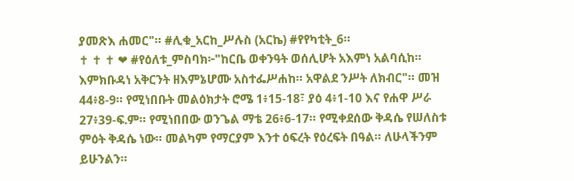ያመጽእ ሐመር"። #ሊቁ_አርከ_ሥሉስ (አርኬ) #የየካቲት_6።                                ✝ ✝ ✝ ❤ #የዕለቱ_ምስባክ፦"ከርቤ ወቀንዓት ወሰሊሆት አእምነ አልባሲከ። እምክቡዳነ አቅርንት ዘእምኔሆሙ አስተፌሥሐከ። አዋልደ ንሥት ለክብር"። መዝ 44፥8-9። የሚነበቡት መልዕክታት ሮሜ 1፥15-18፣ ያዕ 4፥1-10 እና የሐዋ ሥራ 27፥39-ፍ.ም። የሚነበበው ወንጌል ማቴ 26፥6-17። የሚቀደሰው ቅዳሴ የሠለስቱ ምዕት ቅዳሴ ነው። መልካም የማርያም እንተ ዕፍረት የዕረፍት በዓል። ለሁላችንም ይሁንልን።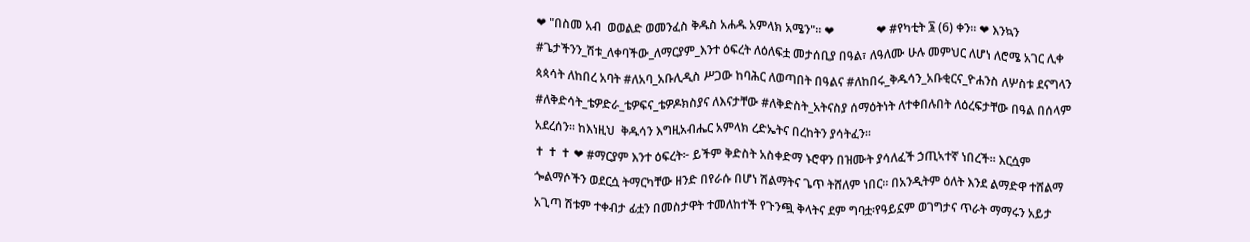❤ "በስመ አብ  ወወልድ ወመንፈስ ቅዱስ አሐዱ አምላክ አሜን"። ❤              ❤ #የካቲት ፮ (6) ቀን። ❤ እንኳን #ጌታችንን_ሽቱ_ለቀባችው_ለማርያም_እንተ ዕፍረት ለዕለፍቷ መታሰቢያ በዓል፣ ለዓለሙ ሁሉ መምህር ለሆነ ለሮሜ አገር ሊቀ ጳጳሳት ለከበረ አባት #ለአባ_አቡሊዲስ ሥጋው ከባሕር ለወጣበት በዓልና #ለከበሩ_ቅዱሳን_አቡቂርና_ዮሐንስ ለሦስቱ ደናግላን #ለቅድሳት_ቴዎድራ_ቴዎፍና_ቴዎዶክስያና ለእናታቸው #ለቅድስት_አትናስያ ሰማዕትነት ለተቀበሉበት ለዕረፍታቸው በዓል በሰላም አደረሰን። ከእነዚህ  ቅዱሳን እግዚአብሔር አምላክ ረድኤትና በረከትን ያሳትፈን።                                                                                  ✝ ✝ ✝ ❤ #ማርያም እንተ ዕፍረት፦ ይችም ቅድስት አስቀድማ ኑሮዋን በዝሙት ያሳለፈች ኃጢኣተኛ ነበረች። እርሷም ጐልማሶችን ወደርሷ ትማርካቸው ዘንድ በየራሱ በሆነ ሽልማትና ጌጥ ትሸለም ነበር። በአንዲትም ዕለት እንደ ልማድዋ ተሸልማ አጊጣ ሽቱም ተቀብታ ፊቷን በመስታዋት ተመለከተች የጉንጯ ቅላትና ደም ግባቷ፡የዓይኗም ወገግታና ጥራት ማማሩን አይታ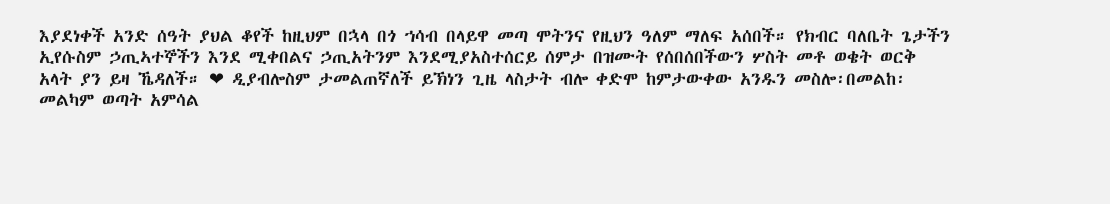እያደነቀች አንድ ሰዓት ያህል ቆየች ከዚህም በኋላ በጎ ኀሳብ በላይዋ መጣ ሞትንና የዚህን ዓለም ማለፍ አሰበች። የክብር ባለቤት ጌታችን ኢየሱስም ኃጢኣተኞችን እንደ ሚቀበልና ኃጢአትንም እንደሚያአስተሰርይ ሰምታ በዝሙት የሰበሰበችውን ሦስት መቶ ወቄት ወርቅ አላት ያን ይዛ ኼዳለች። ❤ ዲያብሎስም ታመልጠኛለች ይኽነን ጊዜ ላስታት ብሎ ቀድሞ ከምታውቀው አንዱን መስሎ፡በመልከ፡መልካም ወጣት አምሳል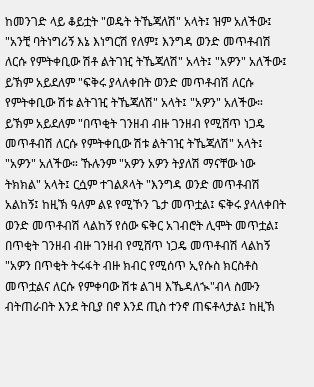ከመንገድ ላይ ቆይቷት "ወዴት ትኼጃለሽ" አላት፤ ዝም አለችው፤ "አንቺ ባትነግሪኝ እኔ እነግርሽ የለም፤ እንግዳ ወንድ መጥቶብሽ ለርሱ የምትቀቢው ሽቶ ልትገዢ ትኼጃለሽ" አላት፤ "አዎን" አለችው፤ ይኽም አይደለም "ፍቅሩ ያላለቀበት ወንድ መጥቶብሽ ለርሱ የምትቀቢው ሽቱ ልትገዢ ትኼጃለሽ" አላት፤ "አዎን" አለችው። ይኽም አይደለም "በጥቂት ገንዘብ ብዙ ገንዘብ የሚሸጥ ነጋዴ መጥቶብሽ ለርሱ የምትቀቢው ሽቱ ልትገዢ ትኼጃለሽ" አላት፤ "አዎን" አለችው። ኹሉንም "አዎን አዎን ትያለሽ ማናቸው ነው ትክክል" አላት፤ ርሷም ተገልጾላት "እንግዳ ወንድ መጥቶብሽ አልከኝ፤ ከዚኽ ዓለም ልዩ የሚኾን ጌታ መጥቷል፤ ፍቅሩ ያላለቀበት ወንድ መጥቶብሽ ላልከኝ የሰው ፍቅር አገብሮት ሊሞት መጥቷል፤ በጥቂት ገንዘብ ብዙ ገንዘብ የሚሸጥ ነጋዴ መጥቶብሽ ላልከኝ "አዎን በጥቂት ትሩፋት ብዙ ክብር የሚሰጥ ኢየሱስ ክርስቶስ መጥቷልና ለርሱ የምቀባው ሽቱ ልገዛ እኼዳለኊ"ብላ ስሙን ብትጠራበት እንደ ትቢያ በኖ እንደ ጢስ ተንኖ ጠፍቶላታል፤ ከዚኽ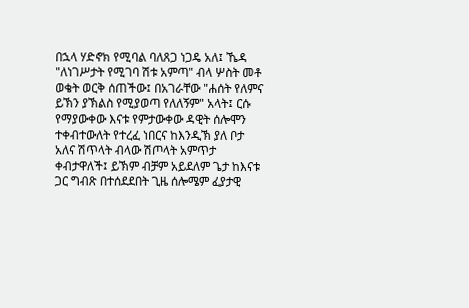በኋላ ሃድኖክ የሚባል ባለጸጋ ነጋዴ አለ፤ ኼዳ "ለነገሥታት የሚገባ ሽቱ አምጣ" ብላ ሦስት መቶ ወቄት ወርቅ ሰጠችው፤ በአገራቸው "ሐሰት የለምና ይኽን ያኽልስ የሚያወጣ የለለኝም" አላት፤ ርሱ የማያውቀው እናቱ የምታውቀው ዳዊት ሰሎሞን ተቀብተውለት የተረፈ ነበርና ከእንዲኽ ያለ ቦታ አለና ሽጥላት ብላው ሽጦላት አምጥታ ቀብታዋለች፤ ይኽም ብቻም አይደለም ጌታ ከእናቱ ጋር ግብጽ በተሰደደበት ጊዜ ሰሎሜም ፈያታዊ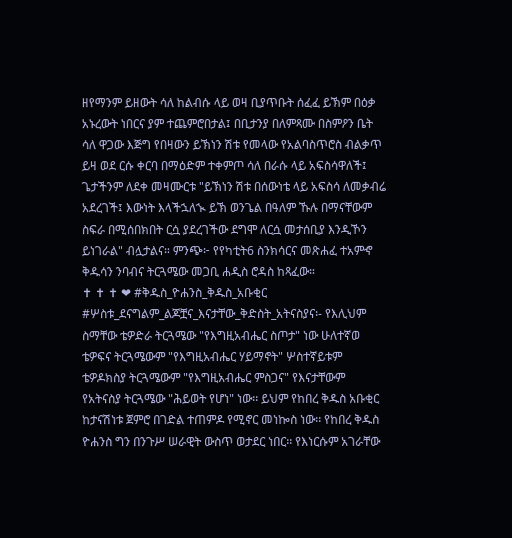ዘየማንም ይዘውት ሳለ ከልብሱ ላይ ወዛ ቢያጥቡት ሰፈፈ ይኽም በዕቃ አኑረውት ነበርና ያም ተጨምሮበታል፤ በቢታንያ በለምጻሙ በስምዖን ቤት ሳለ ዋጋው እጅግ የበዛውን ይኽነን ሽቱ የመላው የአልባስጥሮስ ብልቃጥ ይዛ ወደ ርሱ ቀርባ በማዕድም ተቀምጦ ሳለ በራሱ ላይ አፍስሳዋለች፤ ጌታችንም ለደቀ መዛሙርቱ "ይኽነን ሽቱ በሰውነቴ ላይ አፍስሳ ለመቃብሬ አደረገች፤ እውነት እላችኋለኊ ይኽ ወንጌል በዓለም ኹሉ በማናቸውም ስፍራ በሚሰበክበት ርሷ ያደረገችው ደግሞ ለርሷ መታሰቢያ እንዲኾን ይነገራል" ብሏታልና። ምንጭ፦ የየካቲት6 ስንክሳርና መጽሐፈ ተአምኆ ቅዱሳን ንባብና ትርጓሜው መጋቢ ሐዲስ ሮዳስ ከጻፈው።                               ✝ ✝ ✝ ❤ #ቅዱስ_ዮሐንስ_ቅዱስ_አቡቂር #ሦስቱ_ደናግልም_ልጆቿና_እናታቸው_ቅድስት_አትናስያና፡- የእሊህም ስማቸው ቴዎድራ ትርጓሜው "የእግዚአብሔር ስጦታ" ነው ሁለተኛወ ቴዎፍና ትርጓሜውም "የእግዚአብሔር ሃይማኖት" ሦስተኛይቱም ቴዎዶክስያ ትርጓሜውም "የእግዚአብሔር ምስጋና" የእናታቸውም የአትናስያ ትርጓሜው "ሕይወት የሆነ" ነው፡፡ ይህም የከበረ ቅዱስ አቡቂር ከታናሽነቱ ጀምሮ በገድል ተጠምዶ የሚኖር መነኰስ ነው፡፡ የከበረ ቅዱስ ዮሐንስ ግን በንጉሥ ሠራዊት ውስጥ ወታደር ነበር፡፡ የእነርሱም አገራቸው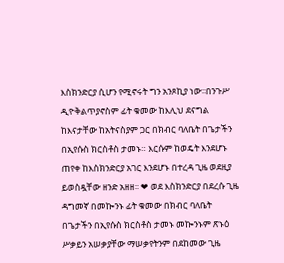እስክንድርያ ሲሆን የሚኖሩት ግን አንጾኪያ ነው፡፡በንጉሥ ዲዮቅልጥያኖስም ፊት ቁመው ከእሊህ ደናግል ከእናታቸው ከአትናስያም ጋር በክብር ባለቤት በጌታችን በኢየሱስ ክርስቶስ ታመኑ። እርሱም ከወዴት እንደሆኑ ጠየቀ ከእስክንድርያ አገር እንደሆኑ በተረዳ ጊዜ ወደዚያ ይወስዷቸው ዘንድ አዘዘ፡፡ ❤ ወደ እስክንድርያ በደረሱ ጊዜ ዳግመኛ በመኰንኑ ፊት ቁመው በክብር ባለቤት በጌታችን በኢየሱስ ክርስቶስ ታመኑ መኰንኑም ጽኑዕ ሥቃይን አሠቃያቸው ማሠቃየትንም በደከመው ጊዜ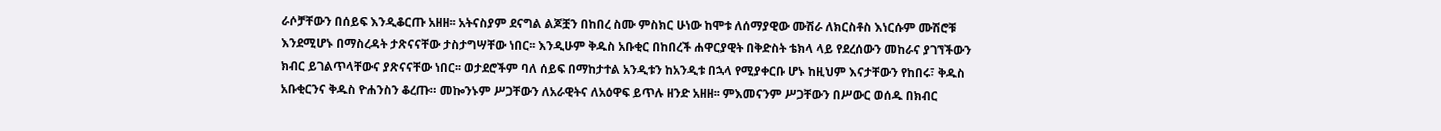ራሶቻቸውን በሰይፍ እንዲቆርጡ አዘዘ፡፡ አትናስያም ደናግል ልጆቿን በከበረ ስሙ ምስክር ሁነው ከሞቱ ለሰማያዊው ሙሽራ ለክርስቶስ እነርሱም ሙሽሮቹ እንደሚሆኑ በማስረዳት ታጽናናቸው ታስታግሣቸው ነበር፡፡ እንዲሁም ቅዱስ አቡቂር በከበረች ሐዋርያዊት በቅድስት ቴክላ ላይ የደረሰውን መከራና ያገኘችውን ክብር ይገልጥላቸውና ያጽናናቸው ነበር፡፡ ወታደሮችም ባለ ሰይፍ በማከታተል አንዲቱን ከአንዲቱ በኋላ የሚያቀርቡ ሆኑ ከዚህም እናታቸውን የከበሩ፣ ቅዱስ አቡቂርንና ቅዱስ ዮሐንስን ቆረጡ። መኰንኑም ሥጋቸውን ለአራዊትና ለአዕዋፍ ይጥሉ ዘንድ አዘዘ፡፡ ምእመናንም ሥጋቸውን በሥውር ወሰዱ በክብር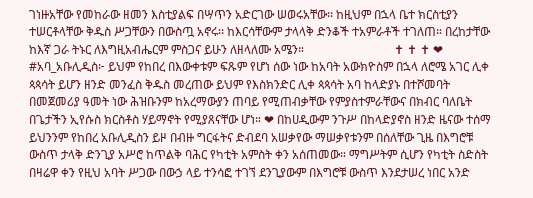ገነዙአቸው የመከራው ዘመን እስቲያልፍ በሣጥን አድርገው ሠወሩአቸው፡፡ ከዚህም በኋላ ቤተ ክርስቲያን ተሠርቶላቸው ቅዱስ ሥጋቸውን በውስጧ አኖሩ፡፡ ከእርሳቸውም ታላላቅ ድንቆች ተአምራቶች ተገለጠ። በረከታቸው ከእኛ ጋራ ትኑር ለእግዚአብሔርም ምስጋና ይሁን ለዘላለሙ አሜን።                              ✝ ✝ ✝ ❤ #አባ_አቡሊዲስ፦ ይህም የከበረ በእውቀቱም ፍጹም የሆነ ሰው ነው ከአባት አውክዮስም በኋላ ለሮሜ አገር ሊቀ ጳጳሳት ይሆን ዘንድ መንፈስ ቅዱስ መረጠው ይህም የእስክንድር ሊቀ ጳጳሳት አባ ከላድያኑ በተሾመባት በመጀመሪያ ዓመት ነው ሕዝቡንም ከአረማውያን ጠባይ የሚጠብቃቸው የምያስተምራቸውና በክብር ባለቤት በጌታችን ኢየሱስ ክርስቶስ ሃይማኖት የሚያጸናቸው ሆነ። ❤ በከሀዲውም ንጉሥ በከላድያኖስ ዘንድ ዜናው ተሰማ ይህንንም የከበረ አቡሊዲስን ይዞ በብዙ ግርፋትና ድብደባ አሠቃየው ማሠቃየቱንም በሰለቸው ጊዜ በእግሮቹ ውስጥ ታላቅ ድንጊያ አሥሮ ከጥልቅ ባሕር የካቲት አምስት ቀን አሰጠመው። ማግሥትም ሲሆን የካቲት ስድስት በዛሬዋ ቀን የዚህ አባት ሥጋው በውኃ ላይ ተንሳፎ ተገኘ ደንጊያውም በእግሮቹ ውስጥ እንደታሠረ ነበር አንድ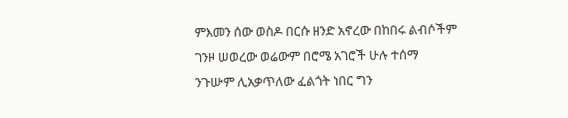ምእመን ሰው ወስዶ በርሱ ዘንድ አኖረው በከበሩ ልብሶችም ገንዞ ሠወረው ወሬውም በሮሜ አገሮች ሁሉ ተሰማ ንጉሡም ሊአቃጥለው ፈልጎት ነበር ግን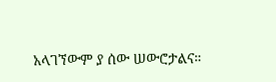አላገኘውም ያ ሰው ሠውሮታልና።